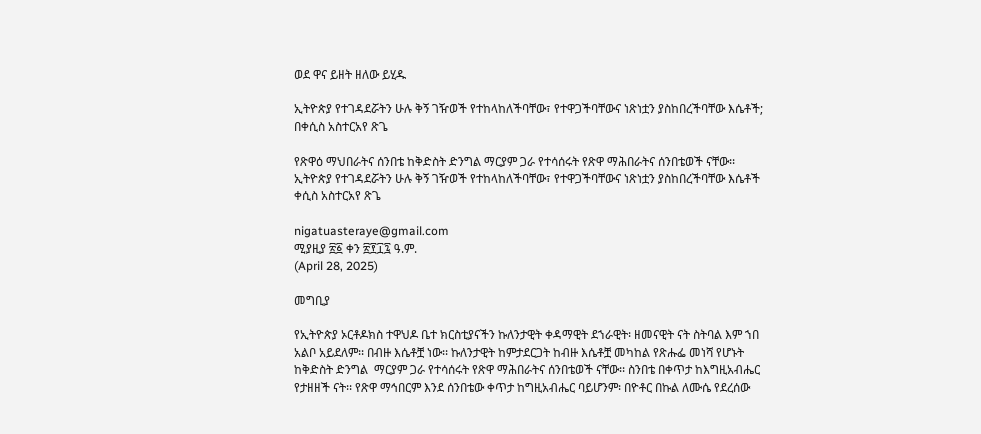ወደ ዋና ይዘት ዘለው ይሂዱ

ኢትዮጵያ የተገዳደሯትን ሁሉ ቅኝ ገዥወች የተከላከለችባቸው፣ የተዋጋችባቸውና ነጽነቷን ያስከበረችባቸው እሴቶች; በቀሲስ አስተርአየ ጽጌ

የጽዋዕ ማህበራትና ሰንበቴ ከቅድስት ድንግል ማርያም ጋራ የተሳሰሩት የጽዋ ማሕበራትና ሰንበቴወች ናቸው፡፡
ኢትዮጵያ የተገዳደሯትን ሁሉ ቅኝ ገዥወች የተከላከለችባቸው፣ የተዋጋችባቸውና ነጽነቷን ያስከበረችባቸው እሴቶች
ቀሲስ አስተርአየ ጽጌ

nigatuasteraye@gmail.com
ሚያዚያ ፳፩ ቀን ፳፻፲፯ ዓ.ም.
(April 28, 2025)

መግቢያ

የኢትዮጵያ ኦርቶዶክስ ተዋህዶ ቤተ ክርስቲያናችን ኩለንታዊት ቀዳማዊት ደኀራዊት፡ ዘመናዊት ናት ስትባል እም ኀበ አልቦ አይደለም፡፡ በብዙ እሴቶቿ ነው፡፡ ኩለንታዊት ከምታደርጋት ከብዙ እሴቶቿ መካከል የጽሑፌ መነሻ የሆኑት ከቅድስት ድንግል  ማርያም ጋራ የተሳሰሩት የጽዋ ማሕበራትና ሰንበቴወች ናቸው፡፡ ስንበቴ በቀጥታ ከእግዚአብሔር የታዘዘች ናት፡፡ የጽዋ ማኅበርም እንደ ሰንበቴው ቀጥታ ከግዚአብሔር ባይሆንም፡ በዮቶር በኩል ለሙሴ የደረሰው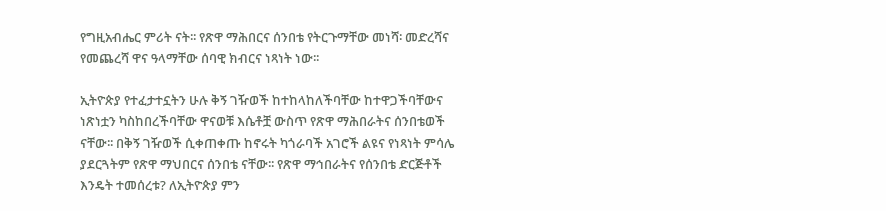የግዚአብሔር ምሪት ናት፡፡ የጽዋ ማሕበርና ሰንበቴ የትርጉማቸው መነሻ፡ መድረሻና የመጨረሻ ዋና ዓላማቸው ሰባዊ ክብርና ነጻነት ነው፡፡

ኢትዮጵያ የተፈታተኗትን ሁሉ ቅኝ ገዥወች ከተከላከለችባቸው ከተዋጋችባቸውና ነጽነቷን ካስከበረችባቸው ዋናወቹ እሴቶቿ ውስጥ የጽዋ ማሕበራትና ሰንበቴወች ናቸው፡፡ በቅኝ ገዥወች ሲቀጠቀጡ ከኖሩት ካጎራባች አገሮች ልዩና የነጻነት ምሳሌ ያደርጓትም የጽዋ ማህበርና ሰንበቴ ናቸው፡፡ የጽዋ ማኅበራትና የሰንበቴ ድርጅቶች እንዴት ተመሰረቱ? ለኢትዮጵያ ምን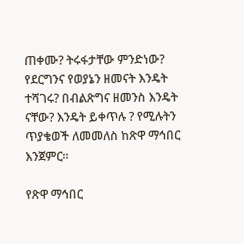ጠቀሙ? ትሩፋታቸው ምንድነው? የደርግንና የወያኔን ዘመናት እንዴት ተሻገሩ? በብልጽግና ዘመንስ እንዴት ናቸው? እንዴት ይቀጥሉ ? የሚሉትን ጥያቄወች ለመመለስ ከጽዋ ማኅበር እንጀምር፡፡

የጽዋ ማኅበር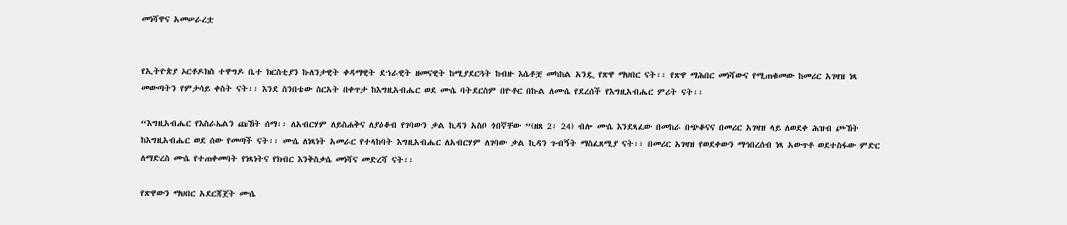መነሻዋና አመሠራረቷ


የኢትዮጵያ ኦርቶዶክስ ተዋግዶ ቤተ ክርስቲያን ኩለንታዊት ቀዳማዊት ደኀራዊት ዘመናዊት ከሚያደርጓት ከብዙ እሴቶቿ መካከል አንዷ የጽዋ ማህበር ናት፡፡ የጽዋ ማሕበር መነሻውና የሚጠቁመው ከመሪር አገዛዝ ነጻ መውጣትን የምታሳይ ቀስት ናት፡፡ እንደ ስንበቴው ስርአት በቀጥታ ከእግዚአብሔር ወደ ሙሴ ባትደርስም በዮቶር በኩል ለሙሴ የደረሰች የእግዚአብሔር ምሪት ናት፡፡

“እግዚአብሔር የእስራኤልን ጩኸት ሰማ፡፡ ለአብርሃም ለይስሐቅና ለያዕቆብ የገባውን ቃል ኪዳን አስቦ ጎበኛቸው ”(ዘጸ 2፡ 24) ብሎ ሙሴ እንደጻፈው በመከራ በጭቆናና በመሪር አገዛዝ ላይ ለወደቀ ሕዝብ ጮኸት ከእግዚአብሔር ወደ ሰው የመጣች ናት፡፡ ሙሴ ለነጻነት አመራር የተላከባት እግዚአብሔር ለአብርሃም ለገባው ቃል ኪዳን ጉብኝት ማስፈጸሚያ ናት፡፡ በመሪር አገዛዝ የወደቀውን ማኅበረሰብ ነጻ አውጥቶ ወደተስፋው ምድር ለማድረስ ሙሴ የተጠቀመባት የነጻነትና የክብር እንቅስቃሴ መነሻና መድረሻ ናት፡፡

የጽዋውን ማህበር አደርጃጀት ሙሴ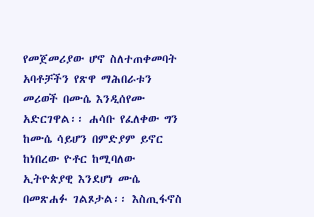የመጀመሪያው ሆኖ ስለተጠቀመባት አባቶቻችን የጽዋ ማሕበራቱን መሪወች በሙሴ እንዲሰየሙ አድርገዋል፡፡ ሐሳቡ የፈለቀው ግን ከሙሴ ሳይሆን በምድያም ይኖር ከነበረው ዮቶር ከሚባለው ኢትዮጵያዊ እንደሆነ ሙሴ በመጽሐፉ ገልጾታል፡፡ እስጢፋኖስ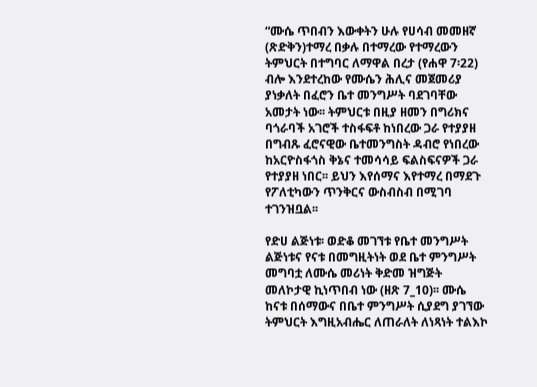“ሙሴ ጥበብን እውቀትን ሁሉ የሀሳብ መመዘኛ (ጽድቅን)ተማረ በቃሉ በተማረው የተማረውን ትምህርት በተግባር ለማዋል በረታ (የሐዋ 7፡22) ብሎ እንደተረከው የሙሴን ሕሊና መጀመሪያ ያነቃለት በፈሮን ቤተ መንግሥት ባደገባቸው አመታት ነው፡፡ ትምህርቱ በዚያ ዘመን በግሪክና ባጎራባች አገሮች ተስፋፍቶ ከነበረው ጋራ የተያያዘ በግብጹ ፈሮናዊው ቤተመንግስት ዳብሮ የነበረው ከአርዮስፋጎስ ቅኔና ተመሳሳይ ፍልስፍናዎች ጋራ የተያያዘ ነበር፡፡ ይህን እየሰማና እየተማረ በማደጉ የፖለቲካውን ጥንቅርና ውስብስብ በሚገባ ተገንዝቧል፡፡

የድሀ ልጅነቱ፡ ወድቆ መገኘቱ የቤተ መንግሥት ልጅነቱና የናቱ በመግዚትነት ወደ ቤተ ምንግሥት መግባቷ ለሙሴ መሪነት ቅድመ ዝግጅት መለኮታዊ ኪነጥበብ ነው (ዘጽ 7_10)፡፡ ሙሴ ከናቱ በሰማውና በቤተ ምንግሥት ሲያደግ ያገኘው ትምህርት እግዚአብሔር ለጠራለት ለነጻነት ተልእኮ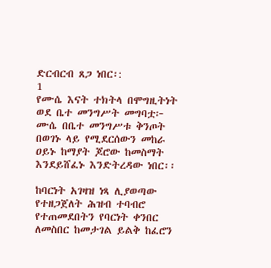ድርብርብ ጸጋ ነበር፡:
1
የሙሴ እናት ተክትላ በሞግዚትነት ወደ ቤተ መንግሥት መግባቷ፦ ሙሴ በቤተ መንግሥቱ ቅንጦት በወገኑ ላይ የሚደርሰውን መከራ ዐይኑ ከማያት ጆሮው ከመስማት እንደይሸፈኑ እንድትረዳው ነበር፡፡

ከባርነት አገዛዝ ነጻ ሊያወጣው የተዘጋጀለት ሕዝብ ተባብሮ የተጠመደበትን የባርነት ቀንበር ለመስበር ከመታገል ይልቅ ከፈሮን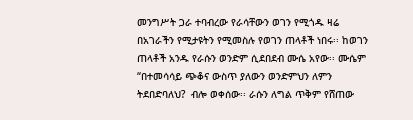መንግሥት ጋራ ተባብረው የራሳቸውን ወገን የሚጎዱ ዛሬ በአገራችን የሚታዩትን የሚመስሉ የወገን ጠላቶች ነበሩ፡፡ ከወገን ጠላቶች አንዱ የራሱን ወንድም ሲደበደብ ሙሴ አየው፡፡ ሙሴም “በተመሳሳይ ጭቆና ውስጥ ያለውን ወንድምህን ለምን ትደበድባለህ?  ብሎ ወቀሰው፡፡ ራሱን ለግል ጥቅም የሸጠው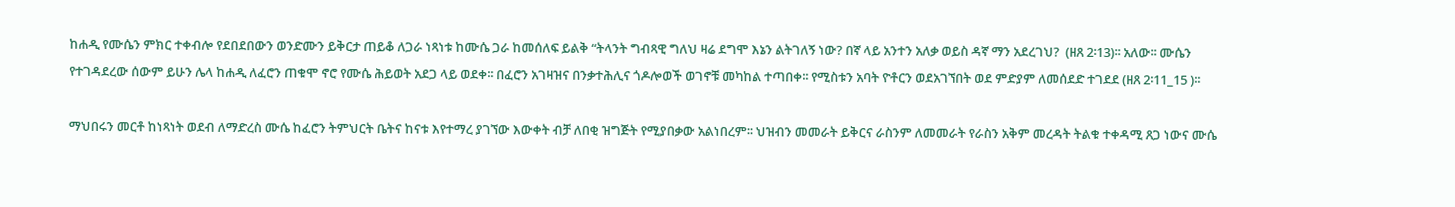ከሐዲ የሙሴን ምክር ተቀብሎ የደበደበውን ወንድሙን ይቅርታ ጠይቆ ለጋራ ነጻነቱ ከሙሴ ጋራ ከመሰለፍ ይልቅ “ትላንት ግብጻዊ ግለህ ዛሬ ደግሞ እኔን ልትገለኝ ነው? በኛ ላይ አንተን አለቃ ወይስ ዳኛ ማን አደረገህ?  (ዘጸ 2፡13)፡፡ አለው፡፡ ሙሴን የተገዳደረው ሰውም ይሁን ሌላ ከሐዲ ለፈሮን ጠቁሞ ኖሮ የሙሴ ሕይወት አደጋ ላይ ወደቀ፡፡ በፈሮን አገዛዝና በንቃተሕሊና ጎዶሎወች ወገኖቹ መካከል ተጣበቀ፡፡ የሚስቱን አባት ዮቶርን ወደአገኘበት ወደ ምድያም ለመሰደድ ተገደደ (ዘጸ 2፡11_15 )፡፡

ማህበሩን መርቶ ከነጻነት ወደብ ለማድረስ ሙሴ ከፈሮን ትምህርት ቤትና ከናቱ እየተማረ ያገኘው እውቀት ብቻ ለበቂ ዝግጅት የሚያበቃው አልነበረም፡፡ ህዝብን መመራት ይቅርና ራስንም ለመመራት የራስን አቅም መረዳት ትልቁ ተቀዳሚ ጸጋ ነውና ሙሴ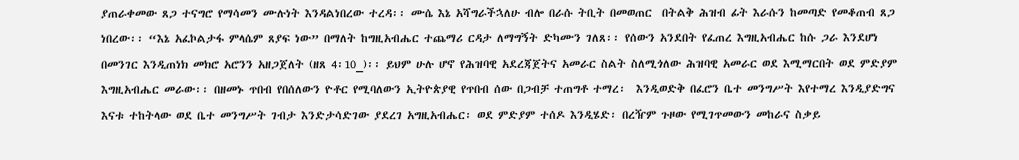ያጠራቀመው ጸጋ ተናግሮ የማሳመን ሙሉነት እንዳልነበረው ተረዳ፡፡ ሙሴ እኔ አሻግራችኋለሁ ብሎ በራሱ ትቢት በመወጠር  በትልቅ ሕዝብ ፊት እራሱን ከመጣድ የመቆጠብ ጸጋ ነበረው፡፡ “እኔ አፈኮልታፋ ምላሴም ጸያፍ ነው” በማለት ከግዚአብሔር ተጨማሪ ርዳታ ለማግኝት ድካሙን ገለጸ፡፡ የሰውን አንደበት የፈጠረ እግዚአብሔር ከሱ ጋራ እንደሆነ በመንገር እንዲጠነክ መክሮ አሮንን አዘጋጀለት (ዘጸ 4፡10_)፡፡ ይህም ሁሉ ሆኖ የሕዝባዊ አደረጃጀትና አመራር ስልት ስለሚጎለው ሕዝባዊ አመራር ወደ እሚማርበት ወደ ምድያም እግዚአብሔር መራው፡፡ በዘመኑ ጥበብ የበሰለውን ዮቶር የሚባለውን ኢትዮጵያዊ የጥበብ ሰው በጋብቻ ተጠግቶ ተማረ፡  እንዲወድቅ በፈሮን ቤተ መንግሥት እየተማረ እንዲያድግና እናቱ ተከትላው ወደ ቤተ መንግሥት ገብታ እንድታሳድገው ያደረገ አግዚአብሔር፡ ወደ ምድያም ተሰዶ እንዲሄድ፡ በረዥም ጉዞው የሚገጥመውን መከራና ስቃይ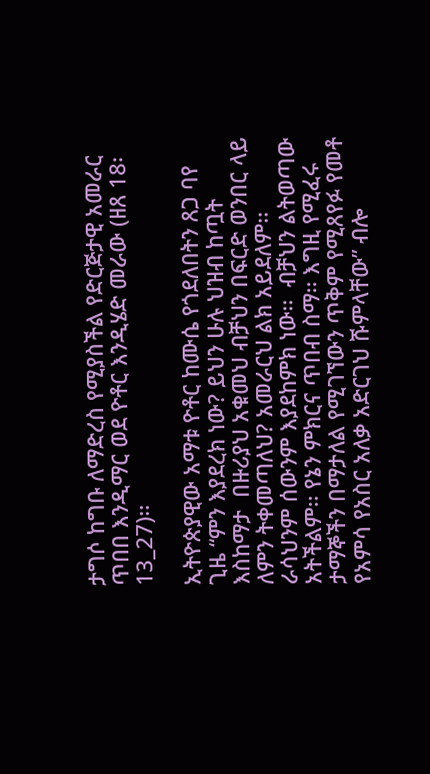ታግሶ ከግቡ ለማድረስ የሚያስችል የድርጅታዊ አመራር ጥበበ እንዲማር ወደ ዮቶር እንዲሄድ መራው (ዘጸ 18፡13_27)፡፡

ኢትዮጵያዊው አማቱ ዮቶር ከሙሴ የጎደለበትን ጸጋ ባየ ጊዜ “ምን እያደረክ ነው? ይህን ሁሉ ህዝብ ከጧት እስከማታ  በዙሪያህ አቁመህ ብቻህን በፍርድ ወንበር ላይ ለምን ትቀመጣለህ? አመራርህ ልክ አይደለም፡፡ራሳህንም ሰውንም እያደከምክ ነው፡፡  ብቻህን ልትወጣው አትችልም፡፡ የኔን ምክርና ጥበብ ስማ፡፡ እግዚ የሚፈሩ ታማኞችን በማታለል የሚገኘውን ጥቅም የሚጸየፉ የመቶ  የአምሳ የአስር አለቃ አድርገህ ሹምላቸው” ብሎ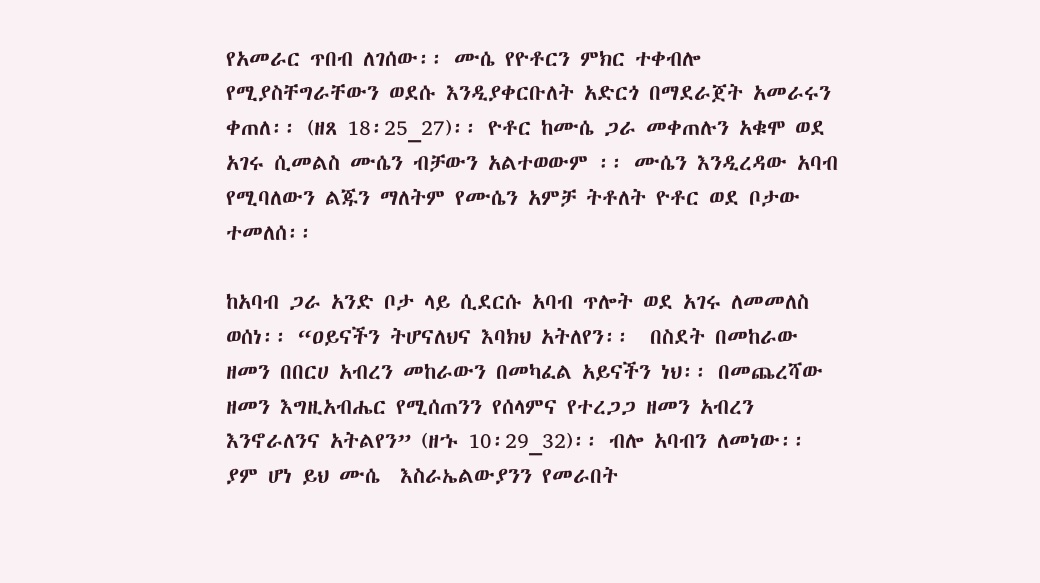የአመራር ጥበብ ለገሰው፡፡ ሙሴ የዮቶርን ምክር ተቀብሎ የሚያስቸግራቸውን ወደሱ እንዲያቀርቡለት አድርጎ በማደራጀት አመራሩን ቀጠለ፡፡ (ዘጸ 18፡25_27)፡፡ ዮቶር ከሙሴ ጋራ መቀጠሉን አቁሞ ወደ አገሩ ሲመልስ ሙሴን ብቻውን አልተወውም ፡፡ ሙሴን እንዲረዳው አባብ የሚባለውን ልጁን ማለትም የሙሴን አምቻ ትቶለት ዮቶር ወደ ቦታው ተመለሰ፡፡

ከአባብ ጋራ አንድ ቦታ ላይ ሲደርሱ አባብ ጥሎት ወደ አገሩ ለመመለስ ወሰነ፡፡ “ዐይናችን ትሆናለህና እባክህ አትለየን፡፡  በስደት በመከራው ዘመን በበርሀ አብረን መከራውን በመካፈል አይናችን ነህ፡፡ በመጨረሻው ዘመን እግዚአብሔር የሚሰጠንን የሰላምና የተረጋጋ ዘመን አብረን እንኖራለንና አትልየን” (ዘኁ 10፡29_32)፡፡ ብሎ አባብን ለመነው፡፡ ያም ሆነ ይህ ሙሴ  እስራኤልውያንን የመራበት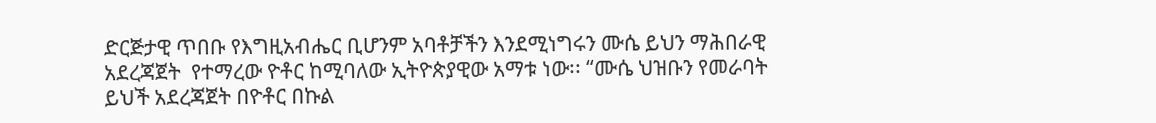ድርጅታዊ ጥበቡ የእግዚአብሔር ቢሆንም አባቶቻችን እንደሚነግሩን ሙሴ ይህን ማሕበራዊ አደረጃጀት  የተማረው ዮቶር ከሚባለው ኢትዮጵያዊው አማቱ ነው፡፡ “ሙሴ ህዝቡን የመራባት ይህች አደረጃጀት በዮቶር በኩል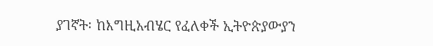ያገኛት፡ ከእግዚአብሄር የፈለቀች ኢትዮጵያውያን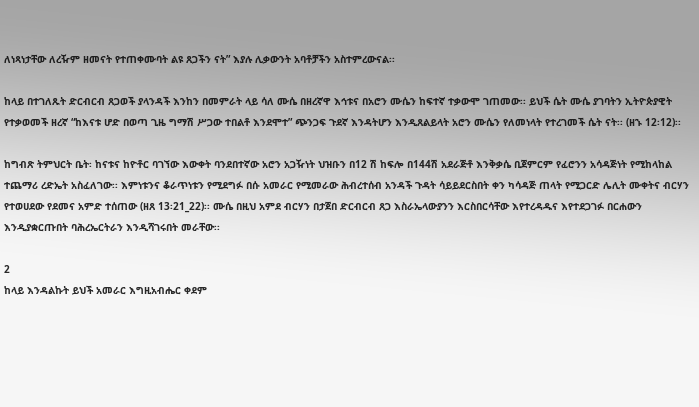ለነጻነታቸው ለረዥም ዘመናት የተጠቀሙባት ልዩ ጸጋችን ናት” እያሉ ሊቃውንት አባቶቻችን አስተምረውናል፡፡

ከላይ በተገለጹት ድርብርብ ጸጋወች ያላንዳች እንከን በመምራት ላይ ሳለ ሙሴ በዘረኛዋ እኅቱና በአሮን ሙሴን ከፍተኛ ተቃውሞ ገጠመው፡፡ ይህች ሴት ሙሴ ያገባትን ኢትዮጵያዊት የተቃወመች ዘረኛ “ከእናቱ ሆድ በወጣ ጊዜ ግማሽ ሥጋው ተበልቶ እንደሞተ” ጭንጋፍ ጉደኛ እንዳትሆን እንዲጸልይላት አሮን ሙሴን የለመነላት የተረገመች ሴት ናት፡፡ (ዘኁ 12፡12)፡፡

ከግብጽ ትምህርት ቤት፡ ከናቱና ከዮቶር ባገኘው እውቀት ባንደበተኛው አሮን አጋዥነት ህዝቡን በ12 ሽ ከፍሎ በ144ሽ አደራጅቶ እንቅቃሴ ቢጀምርም የፈሮንን አሳዳጅነት የሚከላከል ተጨማሪ ረድኤት አስፈለገው፡፡ እምነቱንና ቆራጥነቱን የሚደግፉ በሱ አመራር የሚመራው ሕብረተሰብ አንዳች ጉዳት ሳይይደርስበት ቀን ካሳዳጅ ጠላት የሚጋርድ ሌሊት ሙቀትና ብርሃን የተወሀደው የደመና አምድ ተሰጠው (ዘጸ 13፡21_22)፡፡ ሙሴ በዚህ አምደ ብርሃን በታጀበ ድርብርብ ጸጋ እስራኤላውያንን እርስበርሳቸው እየተረዳዱና እየተደጋገፉ በርሐውን እንዲያቋርጡበት ባሕረኤርትራን እንዲሻገሩበት መራቸው፡፡

2
ከላይ እንዳልኩት ይህች አመራር እግዚአብሔር ቀደም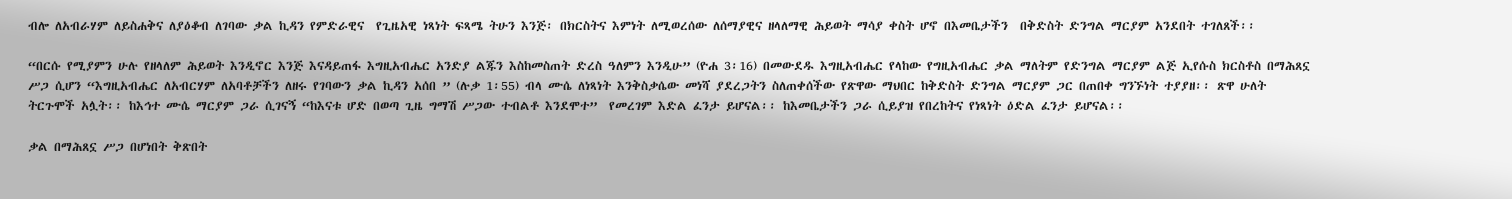ብሎ ለአብራሃም ለይስሐቅና ለያዕቆብ ለገባው ቃል ኪዳን የምድራዊና  የጊዜአዊ ነጻነት ፍጻሜ ትሁን እንጅ፡ በክርስትና እምነት ለሚወረሰው ለሰማያዊና ዘላለማዊ ሕይወት ማሳያ ቀስት ሆኖ በእመቤታችን  በቅድስት ድንግል ማርያም አንደበት ተገለጸች፡፡

“በርሱ የሚያምን ሁሉ የዘላለም ሕይወት እንዲኖር እንጅ እናዳይጠፋ እግዚአብሔር አንድያ ልጁን እስከመስጠት ድረስ ዓለምን እንዲሁ” (ዮሐ 3፡16) በመውደዱ እግዚአብሔር የላከው የግዚአብሔር ቃል ማለትም የድንግል ማርያም ልጅ ኢየሱስ ክርስቶስ በማሕጸኗ ሥጋ ሲሆን “እግዚአብሔር ለአብርሃም ለአባቶቻችን ለዘሩ የገባውን ቃል ኪዳን አሰበ ” (ሉቃ 1፡55) ብላ ሙሴ ለነጻነት እንቅስቃሴው መነሻ ያደረጋትን ስለጠቀሰችው የጽዋው ማህበር ከቅድስት ድንግል ማርያም ጋር በጠበቀ ግንኙነት ተያያዘ፡፡ ጽዋ ሁለት ትርጉሞች አሏት፡፡ ከእኅተ ሙሴ ማርያም ጋራ ሲገናኝ “ከእናቱ ሆድ በወጣ ጊዜ ግማሽ ሥጋው ተብልቶ እንደሞተ”  የመረገም እድል ፈንታ ይሆናል፡፡ ከእመቤታችን ጋራ ሲይያዝ የበረከትና የነጻነት ዕድል ፈንታ ይሆናል፡፡

ቃል በማሕጸኗ ሥጋ በሆነበት ቅጽበት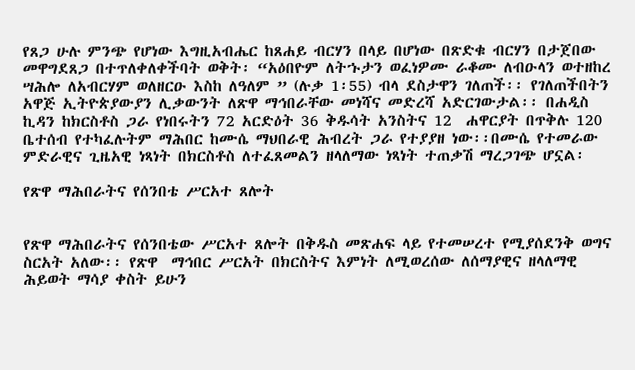የጸጋ ሁሉ ምንጭ የሆነው እግዚአብሔር ከጸሐይ ብርሃን በላይ በሆነው በጽድቁ ብርሃን በታጀበው መዋግደጸጋ በተጥለቀለቀችባት ወቅት፡ “አዕበዮም ለትኁታን ወፈነዎሙ ራቆሙ ለብዑላን ወተዘከረ ሣሕሎ ለአብርሃም ወለዘርዑ እስከ ለዓለም ” (ሉቃ 1፡55) ብላ ደስታዋን ገለጠች፡፡ የገለጠችበትን አዋጅ ኢትዮጵያውያን ሊቃውንት ለጽዋ ማኅበራቸው መነሻና መድረሻ አድርገውታል፡፡ በሐዲስ ኪዳን ከክርስቶስ ጋራ የነበሩትን 72 አርድዕት 36 ቅዱሳት አንስትና 12  ሐዋርያት በጥቅሉ 120 ቤተሰብ የተካፈሉትም ማሕበር ከሙሴ ማህበራዊ ሕብረት ጋራ የተያያዘ ነው፡፡በሙሴ የተመራው ምድራዊና ጊዜአዊ ነጻነት በክርስቶስ ለተፈጸመልን ዘላለማው ነጻነት ተጠቃሽ ማረጋገጭ ሆኗል፡

የጽዋ ማሕበራትና የሰንበቴ ሥርአተ ጸሎት


የጽዋ ማሕበራትና የሰንበቴው ሥርአተ ጸሎት በቅዱስ መጽሐፍ ላይ የተመሠረተ የሚያሰደንቅ ወግና ስርአት አለው፡፡ የጽዋ  ማኅበር ሥርአት በክርስትና እምነት ለሚወረሰው ለሰማያዊና ዘላለማዊ ሕይወት ማሳያ ቀስት ይሁን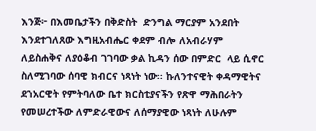እንጅ፦ በእመቤታችን በቅድስት  ድንግል ማርያም አንደበት እንደተገለጸው እግዚአብሔር ቀደም ብሎ ለአብራሃም ለይስሐቅና ለያዕቆብ ገገባው ቃል ኪዳን ሰው በምድር  ላይ ሲኖር ስለሚገባው ሰባዊ ክብርና ነጻነት ነው፡፡ ኩለንተናዊት ቀዳማዊትና ደኀአርዊት የምትባለው ቤተ ክርስቲያናችን የጽዋ ማሕበራትን የመሠረተችው ለምድራዊውና ለሰማያዊው ነጻነት ለሁሉም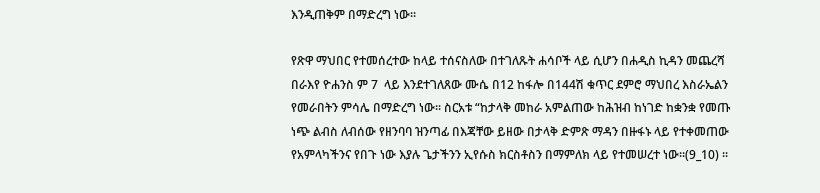እንዲጠቅም በማድረግ ነው፡፡

የጽዋ ማህበር የተመሰረተው ከላይ ተሰናስለው በተገለጹት ሐሳቦች ላይ ሲሆን በሐዲስ ኪዳን መጨረሻ በራእየ ዮሐንስ ም 7  ላይ እንደተገለጸው ሙሴ በ12 ከፋሎ በ144ሽ ቁጥር ደምሮ ማህበረ እስራኤልን የመራበትን ምሳሌ በማድረግ ነው፡፡ ስርአቱ “ከታላቅ መከራ አምልጠው ከሕዝብ ከነገድ ከቋንቋ የመጡ ነጭ ልብስ ለብሰው የዘንባባ ዝንጣፊ በእጃቸው ይዘው በታላቅ ድምጽ ማዳን በዙፋኑ ላይ የተቀመጠው የአምላካችንና የበጉ ነው እያሉ ጌታችንን ኢየሱስ ክርስቶስን በማምለክ ላይ የተመሠረተ ነው፡፡(9_10) ፡፡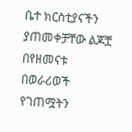ቤተ ክርስቲያናችን ያጠመቀቻቸው ልጆቿ በየዘመናቱ በወራሪወች የገጠሟትን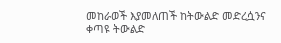መከራወች እያመለጠች ከትውልድ መድረሷንና ቀጣዩ ትውልድ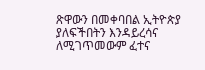ጽዋውን በመቀባበል ኢትዮጵያ ያለፍችበትን እንዳይረሳና ለሚገጥመውም ፈተና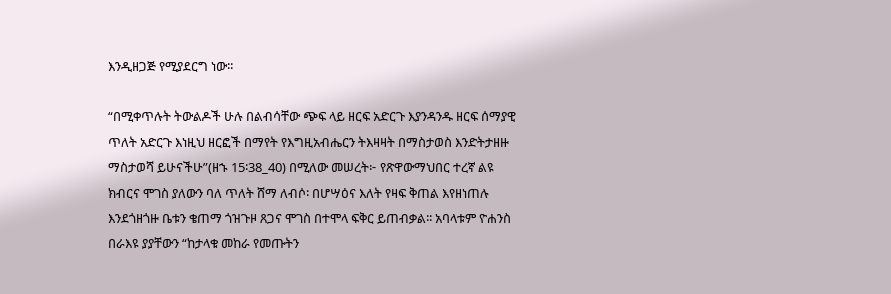እንዲዘጋጅ የሚያደርግ ነው፡፡

“በሚቀጥሉት ትውልዶች ሁሉ በልብሳቸው ጭፍ ላይ ዘርፍ አድርጉ እያንዳንዱ ዘርፍ ሰማያዊ ጥለት አድርጉ እነዚህ ዘርፎች በማየት የእግዚአብሔርን ትእዛዛት በማስታወስ እንድትታዘዙ ማስታወሻ ይሁናችሁ”(ዘኁ 15፡38_40) በሚለው መሠረት፦ የጽዋውማህበር ተረኛ ልዩ ክብርና ሞገስ ያለውን ባለ ጥለት ሸማ ለብሶ፡ በሆሣዕና እለት የዛፍ ቅጠል እየዘነጠሉ እንደጎዘጎዙ ቤቱን ቄጠማ ጎዝጉዞ ጸጋና ሞገስ በተሞላ ፍቅር ይጠብቃል፡፡ አባላቱም ዮሐንስ በራእዩ ያያቸውን “ከታላቁ መከራ የመጡትን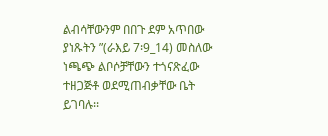ልብሳቸውንም በበጉ ደም አጥበው ያነጹትን ”(ራእይ 7፡9_14) መስለው ነጫጭ ልቦሶቻቸውን ተጎናጽፈው ተዘጋጅቶ ወደሚጠብቃቸው ቤት ይገባሉ፡፡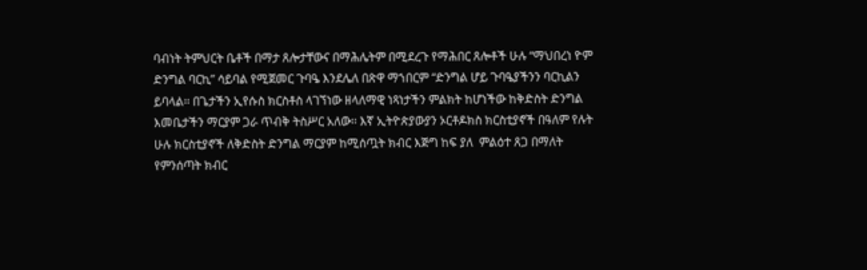ባብነት ትምህርት ቤቶች በማታ ጸሎታቸውና በማሕሌትም በሚደረጉ የማሕበር ጸሎቶች ሁሉ “ማህበረነ ዮም ድንግል ባርኪ” ሳይባል የሚጀመር ጉባዔ እንደሌለ በጽዋ ማኀበርም “ድንግል ሆይ ጉባዔያችንን ባርኪልን ይባላል፡፡ በጌታችን ኢየሱስ ክርስቶስ ላገኘነው ዘላለማዊ ነጻነታችን ምልክት ከሆነችው ከቅድስት ድንግል እመቤታችን ማርያም ጋራ ጥብቅ ትስሥር አለው፡፡ እኛ ኢትዮጵያውያን ኦርቶዶክስ ክርስቲያኖች በዓለም የሉት ሁሉ ክርስቲያኖች ለቅድስት ድንግል ማርያም ከሚሰጧት ክብር እጅግ ከፍ ያለ  ምልዕተ ጸጋ በማለት የምንሰጣት ክብር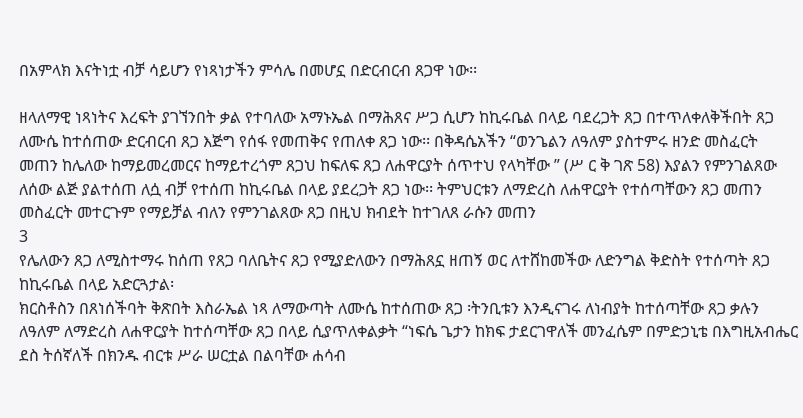በአምላክ እናትነቷ ብቻ ሳይሆን የነጻነታችን ምሳሌ በመሆኗ በድርብርብ ጸጋዋ ነው፡፡

ዘላለማዊ ነጻነትና እረፍት ያገኘንበት ቃል የተባለው አማኑኤል በማሕጸና ሥጋ ሲሆን ከኪሩቤል በላይ ባደረጋት ጸጋ በተጥለቀለቅችበት ጸጋ ለሙሴ ከተሰጠው ድርብርብ ጸጋ እጅግ የሰፋ የመጠቅና የጠለቀ ጸጋ ነው፡፡ በቅዳሴአችን “ወንጌልን ለዓለም ያስተምሩ ዘንድ መስፈርት መጠን ከሌለው ከማይመረመርና ከማይተረጎም ጸጋህ ከፍለፍ ጸጋ ለሐዋርያት ሰጥተህ የላካቸው ” (ሥ ር ቅ ገጽ 58) እያልን የምንገልጸው ለሰው ልጅ ያልተሰጠ ለሷ ብቻ የተሰጠ ከኪሩቤል በላይ ያደረጋት ጸጋ ነው፡፡ ትምህርቱን ለማድረስ ለሐዋርያት የተሰጣቸውን ጸጋ መጠን መስፈርት መተርጉም የማይቻል ብለን የምንገልጸው ጸጋ በዚህ ክብደት ከተገለጸ ራሱን መጠን
3
የሌለውን ጸጋ ለሚስተማሩ ከሰጠ የጸጋ ባለቤትና ጸጋ የሚያድለውን በማሕጸኗ ዘጠኝ ወር ለተሸከመችው ለድንግል ቅድስት የተሰጣት ጸጋ ከኪሩቤል በላይ አድርጓታል፡
ክርስቶስን በጸነሰችባት ቅጽበት እስራኤል ነጻ ለማውጣት ለሙሴ ከተሰጠው ጸጋ ፡ትንቢቱን እንዲናገሩ ለነብያት ከተሰጣቸው ጸጋ ቃሉን ለዓለም ለማድረስ ለሐዋርያት ከተሰጣቸው ጸጋ በላይ ሲያጥለቀልቃት “ነፍሴ ጌታን ከክፍ ታደርገዋለች መንፈሴም በምድኃኒቴ በእግዚአብሔር ደስ ትሰኛለች በክንዱ ብርቱ ሥራ ሠርቷል በልባቸው ሐሳብ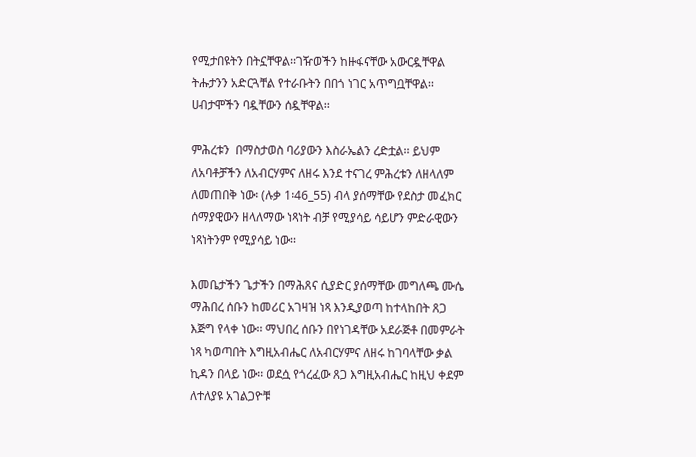የሚታበዩትን በትኗቸዋል፡፡ገዥወችን ከዙፋናቸው አውርዷቸዋል ትሑታንን አድርጓቸል የተራቡትን በበጎ ነገር አጥግቧቸዋል፡፡ ሀብታሞችን ባዷቸውን ሰዷቸዋል፡፡

ምሕረቱን  በማስታወስ ባሪያውን እስራኤልን ረድቷል፡፡ ይህም ለአባቶቻችን ለአብርሃምና ለዘሩ እንደ ተናገረ ምሕረቱን ለዘላለም ለመጠበቅ ነው፡ (ሉቃ 1፡46_55) ብላ ያሰማቸው የደስታ መፈክር ሰማያዊውን ዘላለማው ነጻነት ብቻ የሚያሳይ ሳይሆን ምድራዊውን ነጻነትንም የሚያሳይ ነው፡፡

እመቤታችን ጌታችን በማሕጸና ሲያድር ያሰማቸው መግለጫ ሙሴ ማሕበረ ሰቡን ከመሪር አገዛዝ ነጻ እንዲያወጣ ከተላከበት ጸጋ እጅግ የላቀ ነው፡፡ ማህበረ ሰቡን በየነገዳቸው አደራጅቶ በመምራት ነጻ ካወጣበት እግዚአብሔር ለአብርሃምና ለዘሩ ከገባላቸው ቃል ኪዳን በላይ ነው፡፡ ወደሷ የጎረፈው ጸጋ እግዚአብሔር ከዚህ ቀደም ለተለያዩ አገልጋዮቹ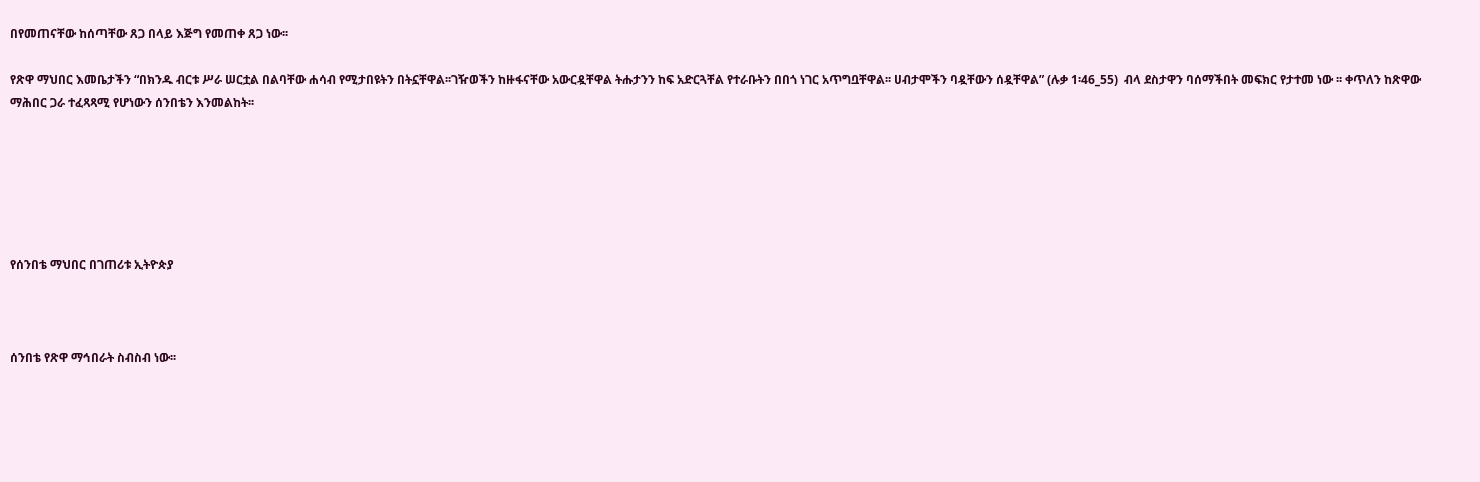በየመጠናቸው ከሰጣቸው ጸጋ በላይ እጅግ የመጠቀ ጸጋ ነው፡፡

የጽዋ ማህበር እመቤታችን “በክንዱ ብርቱ ሥራ ሠርቷል በልባቸው ሐሳብ የሚታበዩትን በትኗቸዋል፡፡ገዥወችን ከዙፋናቸው አውርዷቸዋል ትሑታንን ከፍ አድርጓቸል የተራቡትን በበጎ ነገር አጥግቧቸዋል፡፡ ሀብታሞችን ባዷቸውን ሰዷቸዋል” (ሉቃ 1፡46_55)  ብላ ደስታዋን ባሰማችበት መፍክር የታተመ ነው ፡፡ ቀጥለን ከጽዋው ማሕበር ጋራ ተፈጻጻሚ የሆነውን ሰንበቴን እንመልከት፡፡






የሰንበቴ ማህበር በገጠሪቱ ኢትዮጵያ



ሰንበቴ የጽዋ ማኅበራት ስብስብ ነው፡፡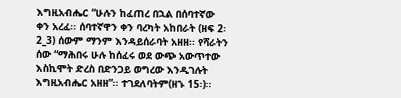እግዚአብሔር “ሁሉን ከፈጠረ በኋል በሰባተኛው ቀን አረፈ፡፡ ሰባተኛዋን ቀን ባረካት አከበራት (ዘፍ 2፡2_3) ሰውም ማንም እንዳይሰራባት አዘዘ፡፡ የሻራትን ሰው “ማሕበሩ ሁሉ ከሰፈሩ ወደ ውጭ አውጥተው እስኪሞት ድረስ በድንጋይ ወግረው እንዲገሉት እግዚአብሔር አዘዘ”፡፡ ተገደለባትም(ዘኁ 15፡)፡፡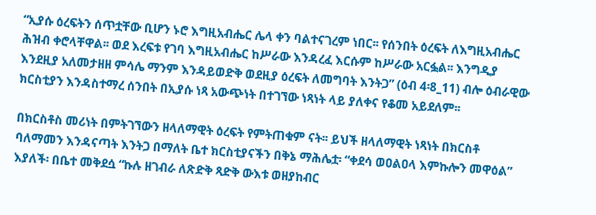“ኢያሱ ዕረፍትን ሰጥቷቸው ቢሆን ኑሮ እግዚአብሔር ሌላ ቀን ባልተናገረም ነበር፡፡ የሰንበት ዕረፍት ለእግዚአብሔር ሕዝብ ቀሮላቸዋል፡፡ ወደ እረፍቱ የገባ እግዚአብሔር ከሥራው እንዳረፈ እርሱም ከሥራው አርፏል፡፡ እንግዲያ እንደዚያ አለመታዘዘ ምሳሌ ማንም እንዳይወድቅ ወደዚያ ዕረፍት ለመግባት እንትጋ” (ዕብ 4፡8_11) ብሎ ዕብራዊው ክርስቲያን እንዳስተማረ ሰንበት በኢያሱ ነጻ አውጭነት በተገኘው ነጻነት ላይ ያለቀና የቆመ አይደለም፡፡

በክርስቶስ መሪነት በምትገኘውን ዘላለማዊት ዕረፍት የምትጠቁም ናት፡፡ ይህች ዘላለማዊት ነጻነት በክርስቶ ባለማመን እንዳናጣት እንትጋ በማለት ቤተ ክርስቲያናችን በቅኔ ማሕሌቷ፡ “ቀደሳ ወዐልዐላ እምኩሎን መዋዕል” እያለች፡ በቤተ መቅደሷ “ኩሉ ዘገብራ ለጽድቅ ጻድቅ ውእቱ ወዘያከብር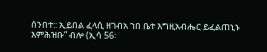ሰንበተ:: ኢይበል ፈላሲ ዘገብአ ኀበ ቤተ እግዚአብሔር ይፈልጠኒኑ እምሕዝቡ” ብሎ (ኢሳ 56፡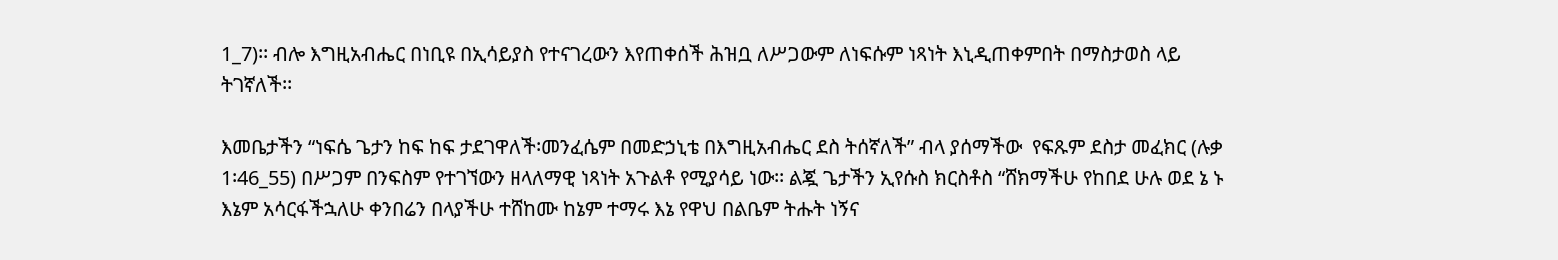1_7)፡፡ ብሎ እግዚአብሔር በነቢዩ በኢሳይያስ የተናገረውን እየጠቀሰች ሕዝቧ ለሥጋውም ለነፍሱም ነጻነት እኒዲጠቀምበት በማስታወስ ላይ ትገኛለች፡፡

እመቤታችን “ነፍሴ ጌታን ከፍ ከፍ ታደገዋለች፡መንፈሴም በመድኃኒቴ በእግዚአብሔር ደስ ትሰኛለች” ብላ ያሰማችው  የፍጹም ደስታ መፈክር (ሉቃ 1፡46_55) በሥጋም በንፍስም የተገኘውን ዘላለማዊ ነጻነት አጉልቶ የሚያሳይ ነው፡፡ ልጇ ጌታችን ኢየሱስ ክርስቶስ “ሸክማችሁ የከበደ ሁሉ ወደ ኔ ኑ እኔም አሳርፋችኋለሁ ቀንበሬን በላያችሁ ተሸከሙ ከኔም ተማሩ እኔ የዋህ በልቤም ትሑት ነኝና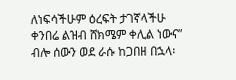ለነፍሳችሁም ዕረፍት ታገኛላችሁ ቀንበሬ ልዝብ ሸክሜም ቀሊል ነውና” ብሎ ሰውን ወደ ራሱ ከጋበዘ በኋላ፡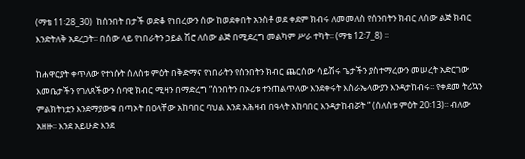(ማቴ 11፡28_30)  ከሰንበት በታች ወድቆ የነበረውን ሰው ከወደቀበት አንስቶ ወደ ቀደም ክብሩ ለመመለስ የሰንበትን ክብር ለሰው ልጅ ክብር እንድትለቅ አደረጋት፡፡ በሰው ላይ የነበራትን ኃይል ሽሮ ለሰው ልጅ በሚደረግ መልካም ሥራ ተካት፡፡ (ማቴ 12፡7_8) ፡፡

ከሐዋርያት ቀጥለው የተነሱት ሰለስቱ ምዕት በቅድማና የነበራትን የሰንበትን ክብር ጨርሰው ሳይሽሩ ጌታችን ያስተማረውን መሠረት አድርገው እመቤታችን የገለጸችውን ሰባዊ ክብር ሚዛን በማድረግ “ሰንበትን በኦሪቱ ተንጠልጥለው እንደቀሩት እስራኤላውያን እንዳታከብሩ፡፡ የቀደመ ትሪኳን ምልክትነቷን እንደማያውቁ በጣኦት በዐላቸው አከባበር ባህል እንደ አሕዛብ በዓላት አከባበር እንዳታከብሯት ” (ሰለስቱ ምዕት 20፡13)፡፡ ብለው አዘዙ፡፡ እንደ አይሁድ እንደ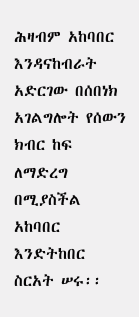ሕዛብም አከባበር እንዳናከብራት አድርገው በሰበነክ አገልግሎት የሰውን ክብር ከፍ ለማድረግ በሚያስችል አከባበር እንድትከበር ስርአት ሠሩ፡፡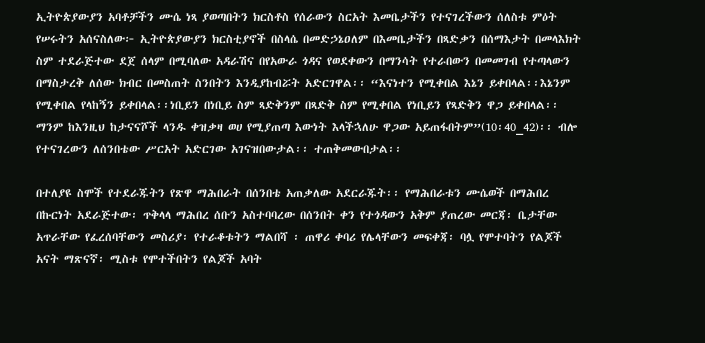ኢትዮጵያውያን አባቶቻችን ሙሴ ነጻ ያወጣበትን ክርስቶስ የሰራውን ስርአት እመቤታችን የተናገረችውን ሰለስቱ ምዕት የሠሩትን አሰናስለው፦ ኢትዮጵያውያን ክርስቲያኖች በስላሴ በመድኃኔዐለም በእመቤታችን በጻድቃን በሰማእታት በመላእክት ስም ተደራጅተው ደጀ ሰላም በሚባለው አዳራሽና በየአውራ ጎዳና የወደቀውን በማንሳት የተራበውን በመመገብ የተጣላውን በማስታረቅ ለሰው ክብር በመስጠት ስንበትን እንዲያከብሯት አድርገዋል፡፡ “እናነተን የሚቀበል እኔን ይቀበላል፡፡እኔንም የሚቀበል የላከኝን ይቀበላል፡፡ነቢይን በነቢይ ስም ጻድቅንም በጻድቅ ስም የሚቀበል የነቢይን የጻድቅን ዋጋ ይቀበላል፡፡ ማንም ከእንዚህ ከታናናሾች ላንዱ ቀዝቃዛ ወሀ የሚያጠጣ እውነት እላችኋለሁ ዋጋው አይጠፋበትም”(10፡40_42)፡፡ ብሎ የተናገረውን ለሰንበቴው ሥርአት አድርገው አገናዝበውታል፡፡ ተጠቅመውበታል፡፡

በተለያዩ ስሞች የተደራጁትን የጽዋ ማሕበራት በሰንበቴ አጠቃለው አደርራጁት፡፡ የማሕበራቱን ሙሴወች በማሕበረ በኩርነት አደራጅተው፡ ጥቅላላ ማሕበረ ሰቡን አስተባባረው በሰንበት ቀን የተጎዳውን አቅም ያጠረው መርጃ፡ ቤታቸው አጥራቸው የፈረሰባቸውን መስሪያ፡ የተራቆቱትን ማልበሻ ፡ ጠዋሪ ቀባሪ የሌላቸውን መፍቀጃ፡ ባሏ የሞተባትን የልጆች አናት ማጽናኛ፡ ሚስቱ የሞተችበትን የልጆች አባት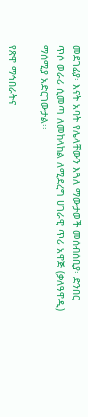መደገፊያ፡ እናት አባት የሌላቸውን እጓለ ማውታወች መሰብሰቢያ፡ ድንበር ጥሶ ወራሪ ሲመጣ ለመከላከል ለሚደረግ ሀገራዊ ጥሪ አዋጅ (ቃለዓዋዲ) ማሰሚያ አድርገውታል፡፡

የጽዋ ማኅበራትና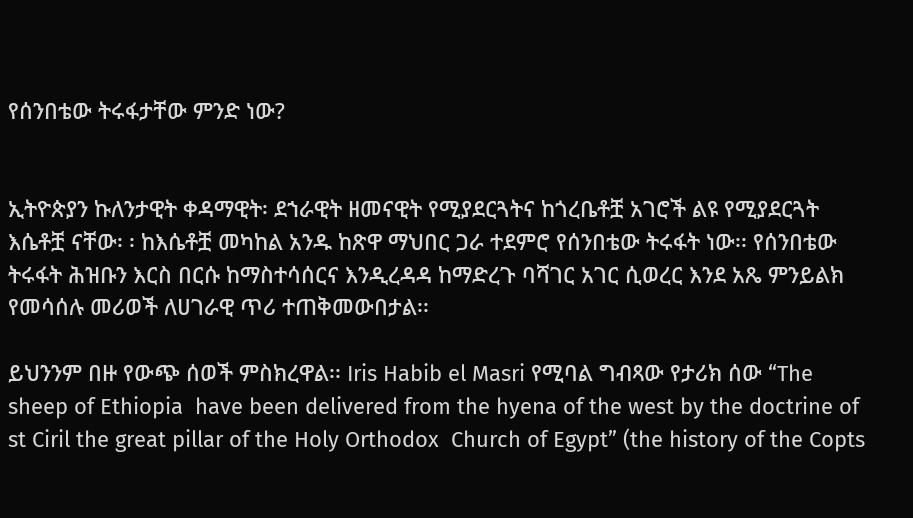የሰንበቴው ትሩፋታቸው ምንድ ነው?


ኢትዮጵያን ኩለንታዊት ቀዳማዊት፡ ደኀራዊት ዘመናዊት የሚያደርጓትና ከጎረቤቶቿ አገሮች ልዩ የሚያደርጓት እሴቶቿ ናቸው፡ ፡ ከእሴቶቿ መካከል አንዱ ከጽዋ ማህበር ጋራ ተደምሮ የሰንበቴው ትሩፋት ነው፡፡ የሰንበቴው ትሩፋት ሕዝቡን እርስ በርሱ ከማስተሳሰርና እንዲረዳዳ ከማድረጉ ባሻገር አገር ሲወረር እንደ አጼ ምንይልክ የመሳሰሉ መሪወች ለሀገራዊ ጥሪ ተጠቅመውበታል፡፡

ይህንንም በዙ የውጭ ሰወች ምስክረዋል፡፡ Iris Habib el Masri የሚባል ግብጻው የታሪክ ሰው “The sheep of Ethiopia  have been delivered from the hyena of the west by the doctrine of st Ciril the great pillar of the Holy Orthodox  Church of Egypt” (the history of the Copts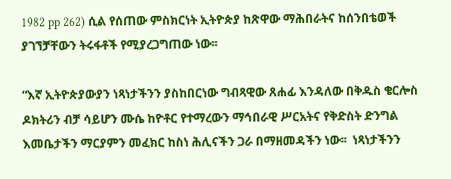1982 pp 262) ሲል የሰጠው ምስክርነት ኢትዮጵያ ከጽዋው ማሕበራትና ከሰንበቴወች ያገኘቻቸውን ትሩፋቶች የሚያረጋግጠው ነው፡፡

“እኛ ኢትዮጵያውያን ነጻነታችንን ያስከበርነው ግብጻዊው ጸሐፊ እንዳለው በቅዱስ ቄርሎስ ዶክትሪን ብቻ ሳይሆን ሙሴ ከዮቶር የተማረውን ማኅበራዊ ሥርአትና የቅድስት ድንግል እመቤታችን ማርያምን መፈክር ከስነ ሕሊናችን ጋራ በማዘመዳችን ነው፡፡  ነጻነታችንን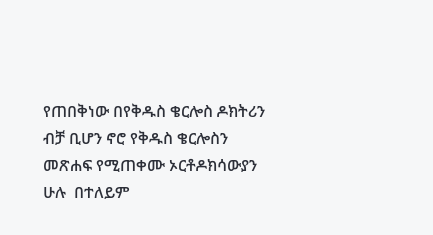የጠበቅነው በየቅዱስ ቄርሎስ ዶክትሪን ብቻ ቢሆን ኖሮ የቅዱስ ቄርሎስን መጽሐፍ የሚጠቀሙ ኦርቶዶክሳውያን ሁሉ  በተለይም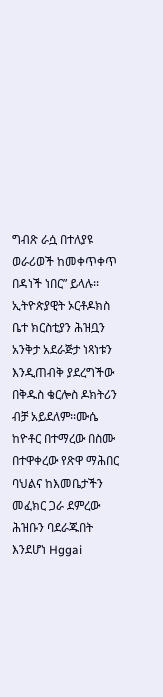ግብጽ ራሷ በተለያዩ ወራሪወች ከመቀጥቀጥ በዳነች ነበር” ይላሉ፡፡ ኢትዮጵያዊት ኦርቶዶክስ ቤተ ክርስቲያን ሕዝቧን አንቅታ አደራጅታ ነጻነቱን እንዲጠብቅ ያደረግችው በቅዱስ ቄርሎስ ዶክትሪን ብቻ አይደለም፡፡ሙሴ ከዮቶር በተማረው በስሙ በተዋቀረው የጽዋ ማሕበር ባህልና ከእመቤታችን መፈክር ጋራ ደምረው ሕዝቡን ባደራጁበት እንደሆነ Hggai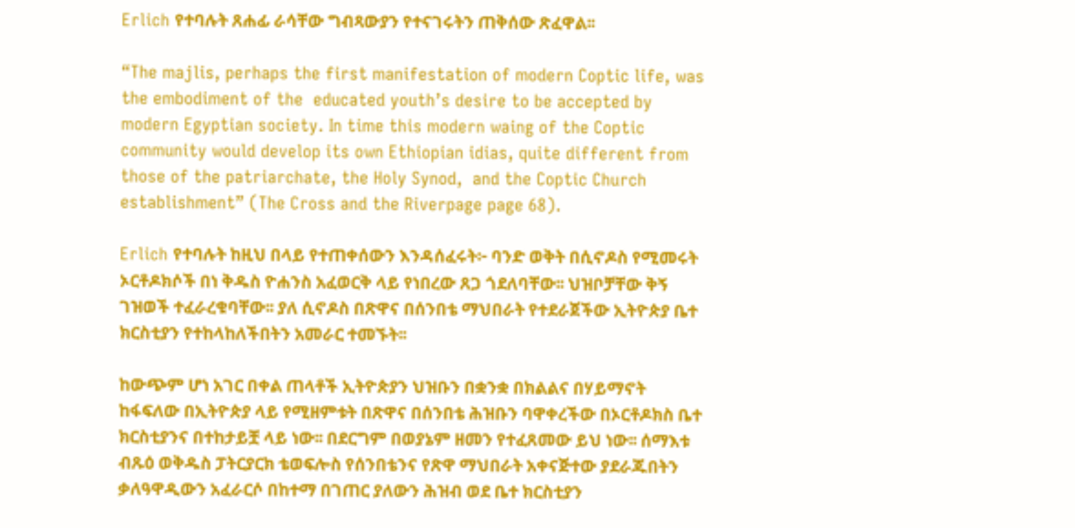Erlich የተባሉት ጸሐፊ ራሳቸው ግብጻውያን የተናገሩትን ጠቅሰው ጽፈዋል፡፡

“The majlis, perhaps the first manifestation of modern Coptic life, was the embodiment of the  educated youth’s desire to be accepted by modern Egyptian society. In time this modern waing of the Coptic  community would develop its own Ethiopian idias, quite different from those of the patriarchate, the Holy Synod,  and the Coptic Church establishment” (The Cross and the Riverpage page 68).

Erlich የተባሉት ከዚህ በላይ የተጠቀሰውን እንዳሰፈሩት፦ ባንድ ወቅት በሲኖዶስ የሚመሩት ኦርቶዶክሶች በነ ቅዱስ ዮሐንስ አፈወርቅ ላይ የነበረው ጸጋ ጎደለባቸው፡፡ ህዝቦቻቸው ቅኝ ገዝወች ተፈራረቁባቸው፡፡ ያለ ሲኖዶስ በጽዋና በሰንበቴ ማህበራት የተደራጀችው ኢትዮጵያ ቤተ ክርስቲያን የተከላከለችበትን አመራር ተመኙት፡፡

ከውጭም ሆነ አገር በቀል ጠላቶች ኢትዮጵያን ህዝቡን በቋንቋ በክልልና በሃይማኖት ከፋፍለው በኢትዮጵያ ላይ የሚዘምቱት በጽዋና በሰንበቴ ሕዝቡን ባዋቀረችው በኦርቶዶክስ ቤተ ክርስቲያንና በተከታይቿ ላይ ነው፡፡ በደርግም በወያኔም ዘመን የተፈጸመው ይህ ነው፡፡ ሰማእቱ ብጹዕ ወቅዱስ ፓትርያርክ ቴወፍሎስ የሰንበቴንና የጽዋ ማህበራት አቀናጅተው ያደራጁበትን ቃለዓዋዲውን አፈራርሶ በከተማ በገጠር ያለውን ሕዝብ ወደ ቤተ ክርስቲያን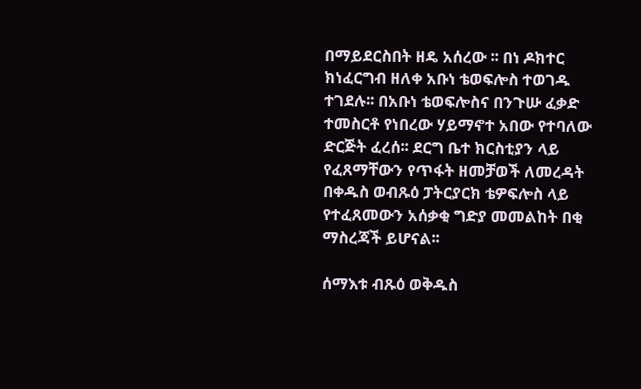በማይደርስበት ዘዴ አሰረው ፡፡ በነ ዶክተር ክነፈርግብ ዘለቀ አቡነ ቴወፍሎስ ተወገዱ ተገደሉ፡፡ በአቡነ ቴወፍሎስና በንጉሡ ፈቃድ ተመስርቶ የነበረው ሃይማኖተ አበው የተባለው ድርጅት ፈረሰ፡፡ ደርግ ቤተ ክርስቲያን ላይ የፈጸማቸውን የጥፋት ዘመቻወች ለመረዳት በቀዱስ ወብጹዕ ፓትርያርክ ቴዎፍሎስ ላይ የተፈጸመውን አሰቃቂ ግድያ መመልከት በቂ ማስረጃች ይሆናል፡፡

ሰማእቱ ብጹዕ ወቅዱስ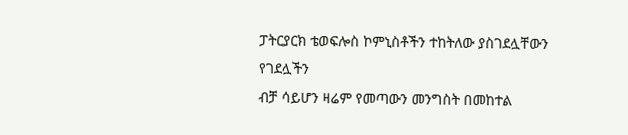ፓትርያርክ ቴወፍሎስ ኮምኒስቶችን ተከትለው ያስገደሏቸውን የገደሏችን
ብቻ ሳይሆን ዛሬም የመጣውን መንግስት በመከተል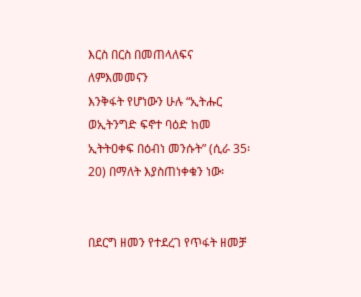እርስ በርስ በመጠላለፍና ለምእመመናን
እንቅፋት የሆነውን ሁሉ “ኢትሑር ወኢትንግድ ፍኖተ ባዕድ ከመ ኢትትዐቀፍ በዕብነ መንሱት” (ሲራ 35፡20) በማለት እያስጠነቀቁን ነው፡


በደርግ ዘመን የተደረገ የጥፋት ዘመቻ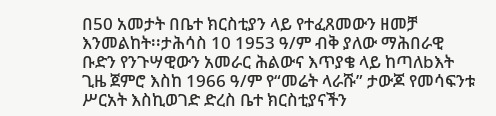በ50 አመታት በቤተ ክርስቲያን ላይ የተፈጸመውን ዘመቻ እንመልከት፡፡ታሕሳስ 10 1953 ዓ/ም ብቅ ያለው ማሕበራዊ ቡድን የንጉሣዊውን አመራር ሕልውና እጥያቄ ላይ ከጣለbእት ጊዜ ጀምሮ እስከ 1966 ዓ/ም የ“መሬት ላራሹ” ታውጆ የመሳፍንቱ ሥርአት እስኪወገድ ድረስ ቤተ ክርስቲያናችን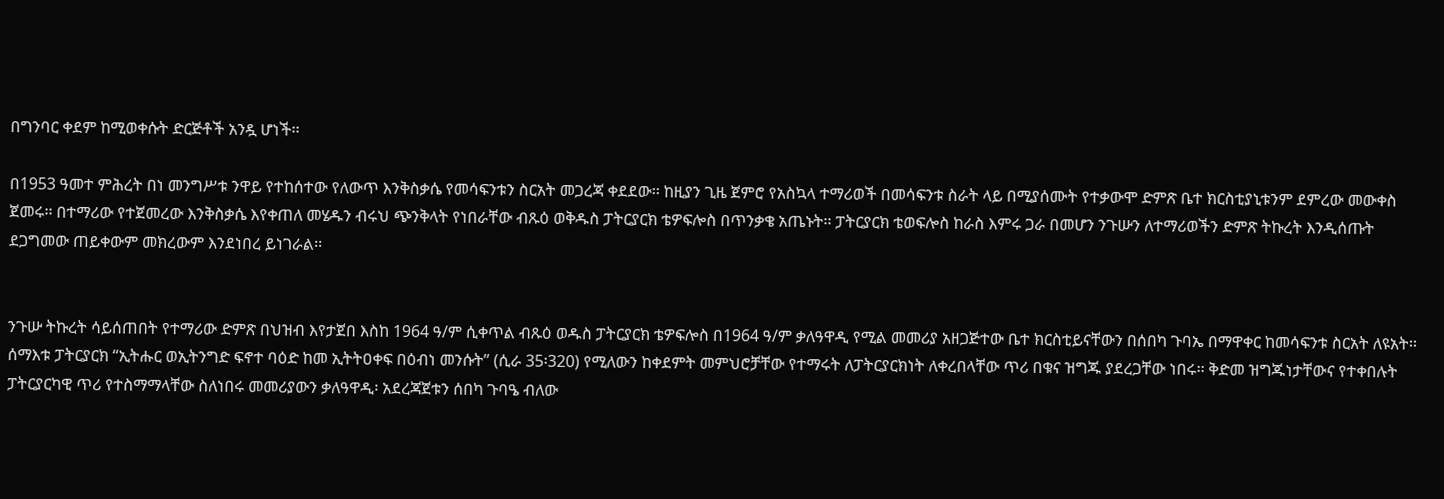በግንባር ቀደም ከሚወቀሱት ድርጅቶች አንዷ ሆነች፡፡

በ1953 ዓመተ ምሕረት በነ መንግሥቱ ንዋይ የተከሰተው የለውጥ እንቅስቃሴ የመሳፍንቱን ስርአት መጋረጃ ቀደደው፡፡ ከዚያን ጊዜ ጀምሮ የአስኳላ ተማሪወች በመሳፍንቱ ስራት ላይ በሚያሰሙት የተቃውሞ ድምጽ ቤተ ክርስቲያኒቱንም ደምረው መውቀስ ጀመሩ፡፡ በተማሪው የተጀመረው እንቅስቃሴ እየቀጠለ መሄዱን ብሩህ ጭንቅላት የነበራቸው ብጹዕ ወቅዱስ ፓትርያርክ ቴዎፍሎስ በጥንቃቄ አጤኑት፡፡ ፓትርያርክ ቴወፍሎስ ከራስ እምሩ ጋራ በመሆን ንጉሡን ለተማሪወችን ድምጽ ትኩረት እንዲሰጡት ደጋግመው ጠይቀውም መክረውም እንደነበረ ይነገራል፡፡


ንጉሡ ትኩረት ሳይሰጠበት የተማሪው ድምጽ በህዝብ እየታጀበ እስከ 1964 ዓ/ም ሲቀጥል ብጹዕ ወዱስ ፓትርያርክ ቴዎፍሎስ በ1964 ዓ/ም ቃለዓዋዲ የሚል መመሪያ አዘጋጅተው ቤተ ክርስቲይናቸውን በሰበካ ጉባኤ በማዋቀር ከመሳፍንቱ ስርአት ለዩአት፡፡ ሰማእቱ ፓትርያርክ “ኢትሑር ወኢትንግድ ፍኖተ ባዕድ ከመ ኢትትዐቀፍ በዕብነ መንሱት” (ሲራ 35፡320) የሚለውን ከቀደምት መምህሮቻቸው የተማሩት ለፓትርያርክነት ለቀረበላቸው ጥሪ በቁና ዝግጁ ያደረጋቸው ነበሩ፡፡ ቅድመ ዝግጁነታቸውና የተቀበሉት ፓትርያርካዊ ጥሪ የተስማማላቸው ስለነበሩ መመሪያውን ቃለዓዋዲ፡ አደረጃጀቱን ሰበካ ጉባዔ ብለው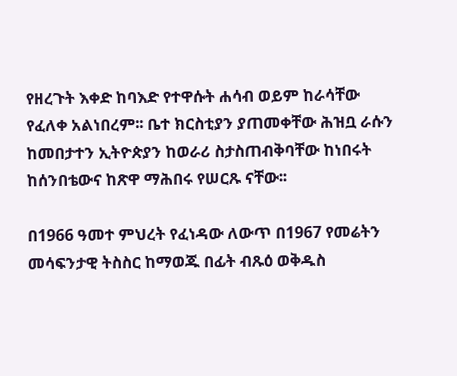የዘረጉት እቀድ ከባእድ የተዋሱት ሐሳብ ወይም ከራሳቸው የፈለቀ አልነበረም፡፡ ቤተ ክርስቲያን ያጠመቀቸው ሕዝቧ ራሱን ከመበታተን ኢትዮጵያን ከወራሪ ስታስጠብቅባቸው ከነበሩት ከሰንበቴውና ከጽዋ ማሕበሩ የሠርጹ ናቸው፡፡

በ1966 ዓመተ ምህረት የፈነዳው ለውጥ በ1967 የመሬትን መሳፍንታዊ ትስስር ከማወጁ በፊት ብጹዕ ወቅዱስ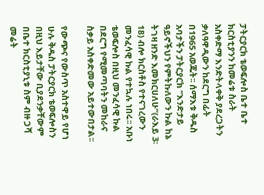ፓትርያርክ ቴወፍሎስ ቤተ ቤተ ክርስቲያንን ከመሬቱ ስራት አስቀድማ እንድትላቀቅ ያደረጋትን ቃለዓዋዲውን ከደርግ በፊት በ1965 አወጁት፡፡ ሰማእቱ ቅዱስ አባታችን ፓትርያርክ “እንድታይ ዓይኖችህን የምትኩለውን ኩል ከኔ ትገዛ ዘንድ እመክርሀለሁ”(ራእይ 3፡18) ብሎ ክርስቶስ የተናገረውን መንፈሳዊ ኩል የተኳሉ ነበሩ፡፡ አቡነ ቴወፍሎስ በዚህ መንፈሳዊ ኩል በደርግ የሚመጣባትን መከራና ስቃይ አስቀድመው አይተውበታል፡፡

የውጭና የውስጥ አስተዋይ የሆነ ሁሉ ቅዱስ ፓትርያርክ ቴወፍሎስን በዚህ እይታቸው ቢያደንቃቸውም በቤተ ክርስቲያኒቱ ስም ብዙ ጋሻ መሬት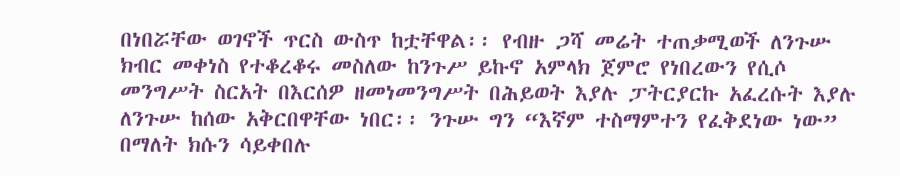በነበሯቸው ወገኖች ጥርስ ውስጥ ከቷቸዋል፡፡ የብዙ ጋሻ መሬት ተጠቃሚወች ለንጉሡ ክብር መቀነስ የተቆረቆሩ መስለው ከንጉሥ ይኩኖ አምላክ ጀምሮ የነበረውን የሲሶ መንግሥት ስርአት በእርሰዎ ዘመነመንግሥት በሕይወት እያሉ ፓትርያርኩ አፈረሱት እያሉ ለንጉሡ ከሰው አቅርበዋቸው ነበር፡፡ ንጉሡ ግን “እኛም ተስማምተን የፈቅደነው ነው” በማለት ክሱን ሳይቀበሉ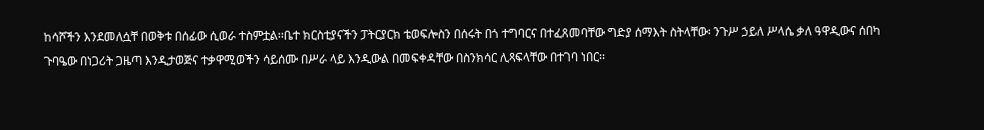ከሳሾችን እንደመለሷቸ በወቅቱ በሰፊው ሲወራ ተስምቷል፡፡ቤተ ክርስቲያናችን ፓትርያርክ ቴወፍሎስን በሰሩት በጎ ተግባርና በተፈጸመባቸው ግድያ ሰማእት ስትላቸው፡ ንጉሥ ኃይለ ሥላሴ ቃለ ዓዋዲውና ሰበካ ጉባዔው በነጋሪት ጋዜጣ እንዲታወጅና ተቃዋሚወችን ሳይሰሙ በሥራ ላይ እንዲውል በመፍቀዳቸው በስንክሳር ሊጻፍላቸው በተገባ ነበር፡፡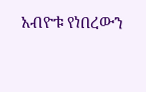አብዮቱ የነበረውን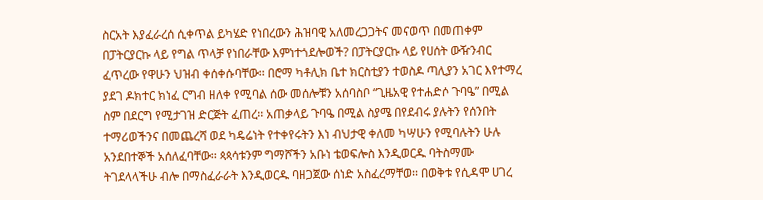ስርአት እያፈራረሰ ሲቀጥል ይካሄድ የነበረውን ሕዝባዊ አለመረጋጋትና መናወጥ በመጠቀም በፓትርያርኩ ላይ የግል ጥላቻ የነበራቸው እምነተጎደሎወች? በፓትርያርኩ ላይ የሀሰት ውዥንብር ፈጥረው የዋሁን ህዝብ ቀሰቀሱባቸው፡፡ በሮማ ካቶሊክ ቤተ ክርስቲያን ተወስዶ ጣሊያን አገር እየተማረ ያደገ ዶክተር ክነፈ ርግብ ዘለቀ የሚባል ሰው መሰሎቹን አሰባስቦ “ጊዜአዊ የተሐድሶ ጉባዔ” በሚል ስም በደርግ የሚታገዝ ድርጅት ፈጠረ፡፡ አጠቃላይ ጉባዔ በሚል ስያሜ በየደብሩ ያሉትን የሰንበት ተማሪወችንና በመጨረሻ ወደ ካዴሬነት የተቀየሩትን እነ ብህታዊ ቀለመ ካሣሁን የሚባሉትን ሁሉ አንደበተኞች አሰለፈባቸው፡፡ ጳጳሳቱንም ግማሾችን አቡነ ቴወፍሎስ እንዲወርዱ ባትስማሙ ትገደላላችሁ ብሎ በማስፈራራት እንዲወርዱ ባዘጋጀው ሰነድ አስፈረማቸወ፡፡ በወቅቱ የሲዳሞ ሀገረ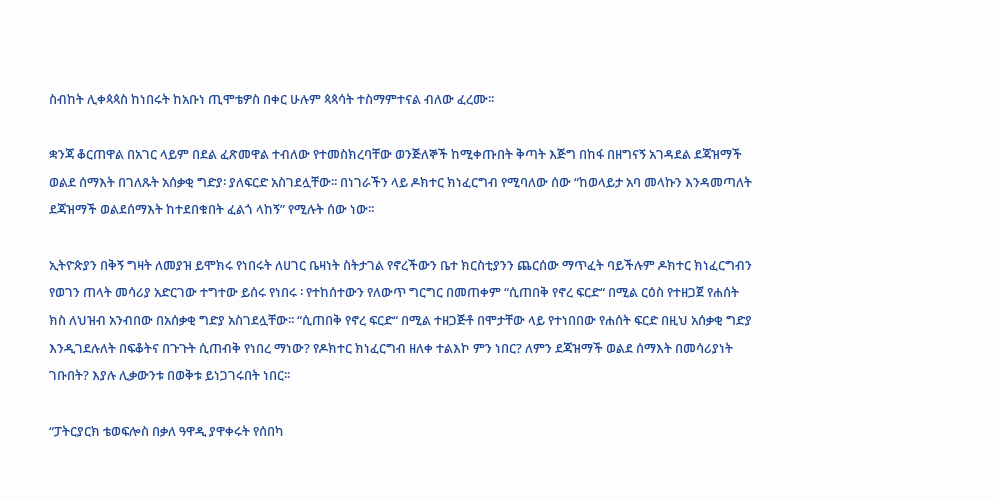ስብከት ሊቀጳጳስ ከነበሩት ከአቡነ ጢሞቴዎስ በቀር ሁሉም ጳጳሳት ተስማምተናል ብለው ፈረሙ፡፡

ቋንጃ ቆርጠዋል በአገር ላይም በደል ፈጽመዋል ተብለው የተመስክረባቸው ወንጅለኞች ከሚቀጡበት ቅጣት እጅግ በከፋ በዘግናኝ አገዳደል ደጃዝማች ወልደ ሰማእት በገለጹት አሰቃቂ ግድያ፡ ያለፍርድ አስገደሏቸው፡፡ በነገራችን ላይ ዶክተር ክነፈርግብ የሚባለው ሰው “ከወላይታ አባ መላኩን እንዳመጣለት ደጃዝማች ወልደሰማእት ከተደበቁበት ፈልጎ ላከኝ” የሚሉት ሰው ነው፡፡

ኢትዮጵያን በቅኝ ግዛት ለመያዝ ይሞክሩ የነበሩት ለሀገር ቤዛነት ስትታገል የኖረችውን ቤተ ክርስቲያንን ጨርሰው ማጥፈት ባይችሉም ዶክተር ክነፈርግብን የወገን ጠላት መሳሪያ አድርገው ተግተው ይሰሩ የነበሩ ፡ የተከሰተውን የለውጥ ግርግር በመጠቀም “ሲጠበቅ የኖረ ፍርድ“ በሚል ርዕስ የተዘጋጀ የሐሰት ክስ ለህዝብ አንብበው በአሰቃቂ ግድያ አስገደሏቸው፡፡ “ሲጠበቅ የኖረ ፍርድ“ በሚል ተዘጋጅቶ በሞታቸው ላይ የተነበበው የሐሰት ፍርድ በዚህ አሰቃቂ ግድያ እንዲገደሉለት በፍቆትና በጉጉት ሲጠብቅ የነበረ ማነው? የዶክተር ክነፈርግብ ዘለቀ ተልእኮ ምን ነበር? ለምን ደጃዝማች ወልደ ሰማእት በመሳሪያነት ገቡበት? እያሉ ሊቃውንቱ በወቅቱ ይነጋገሩበት ነበር፡፡

“ፓትርያርክ ቴወፍሎስ በቃለ ዓዋዲ ያዋቀሩት የሰበካ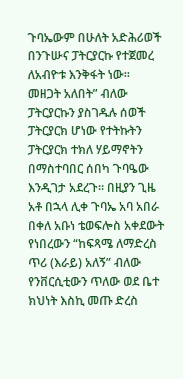ጉባኤውም በሁለት አድሕሪወች በንጉሡና ፓትርያርኩ የተጀመረ ለአብዮቱ እንቅፋት ነው፡፡ መዘጋት አለበት” ብለው ፓትርያርኩን ያስገዱሉ ሰወች ፓትርያርክ ሆነው የተትኩትን ፓትርያርክ ተክለ ሃይማኖትን በማስተባበር ሰበካ ጉባዔው እንዲገታ አደረጉ፡፡ በዚያን ጊዜ አቶ በኋላ ሊቀ ጉባኤ አባ አበራ በቀለ አቡነ ቴወፍሎስ አቀደውት የነበረውን “ከፍጻሜ ለማድረስ ጥሪ (እራይ) አለኝ” ብለው የንቨርሲቲውን ጥለው ወደ ቤተ ክህነት እስኪ መጡ ድረስ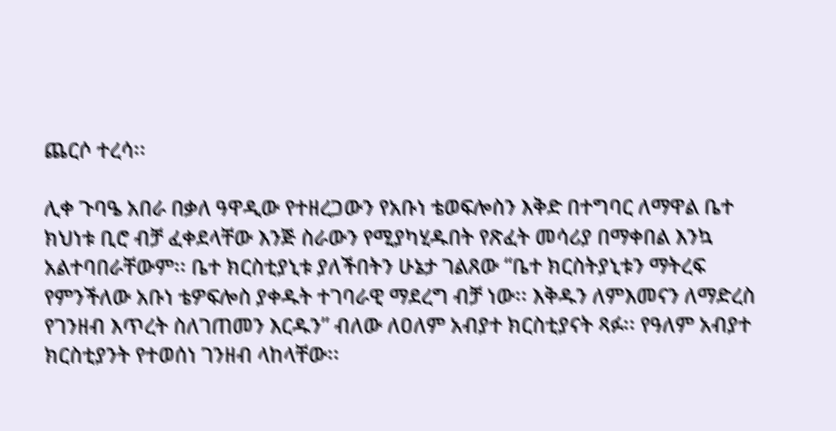ጨርሶ ተረሳ፡፡

ሊቀ ጉባዔ አበራ በቃለ ዓዋዲው የተዘረጋውን የአቡነ ቴወፍሎስን እቅድ በተግባር ለማዋል ቤተ ክህነቱ ቢሮ ብቻ ፈቀደላቸው እንጅ ስራውን የሚያካሂዱበት የጽፈት መሳሪያ በማቀበል እንኳ አልተባበራቸውም፡፡ ቤተ ክርስቲያኒቱ ያለችበትን ሁኔታ ገልጸው “ቤተ ክርስትያኒቱን ማትረፍ የምንችለው አቡነ ቴዎፍሎስ ያቀዱት ተገባራዊ ማደረግ ብቻ ነው፡፡ እቅዱን ለምእመናን ለማድረስ የገንዘብ እጥረት ስለገጠመን እርዱን” ብለው ለዐለም አብያተ ክርስቲያናት ጻፉ፡፡ የዓለም አብያተ ክርስቲያንት የተወሰነ ገንዘብ ላከላቸው፡፡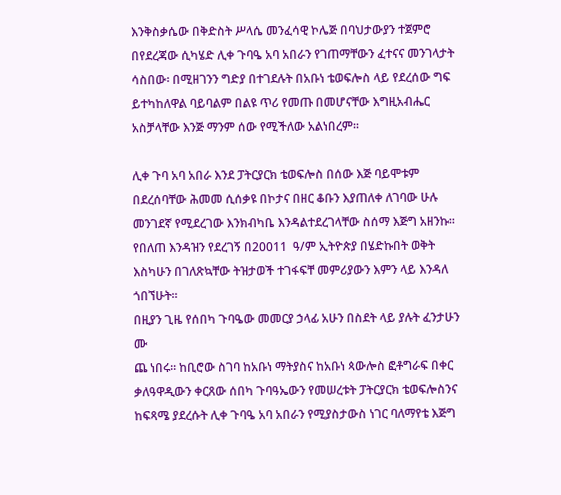እንቅስቃሴው በቅድስት ሥላሴ መንፈሳዊ ኮሌጅ በባህታውያን ተጀምሮ በየደረጃው ሲካሄድ ሊቀ ጉባዔ አባ አበራን የገጠማቸውን ፈተናና መንገላታት ሳስበው፡ በሚዘገንን ግድያ በተገደሉት በአቡነ ቴወፍሎስ ላይ የደረሰው ግፍ ይተካከለዋል ባይባልም በልዩ ጥሪ የመጡ በመሆናቸው እግዚአብሔር አስቻላቸው እንጅ ማንም ሰው የሚችለው አልነበረም፡፡

ሊቀ ጉባ አባ አበራ እንደ ፓትርያርክ ቴወፍሎስ በሰው እጅ ባይሞቱም በደረሰባቸው ሕመመ ሲሰቃዩ በኮታና በዘር ቆቡን እያጠለቀ ለገባው ሁሉ መንገደኛ የሚደረገው እንክብካቤ እንዳልተደረገላቸው ስሰማ እጅግ አዘንኩ፡፡ የበለጠ እንዳዝን የደረገኝ በ20011  ዓ/ም ኢትዮጵያ በሄድኩበት ወቅት እስካሁን በገለጽኳቸው ትዝታወች ተገፋፍቸ መምሪያውን እምን ላይ እንዳለ ጎበኘሁት፡፡
በዚያን ጊዜ የሰበካ ጉባዔው መመርያ ኃላፊ አሁን በስደት ላይ ያሉት ፈንታሁን ሙ
ጨ ነበሩ፡፡ ከቢሮው ስገባ ከአቡነ ማትያስና ከአቡነ ጳውሎስ ፎቶግራፍ በቀር ቃለዓዋዲውን ቀርጸው ሰበካ ጉባዓኤውን የመሠረቱት ፓትርያርክ ቴወፍሎስንና ከፍጻሜ ያደረሱት ሊቀ ጉባዔ አባ አበራን የሚያስታውስ ነገር ባለማየቴ እጅግ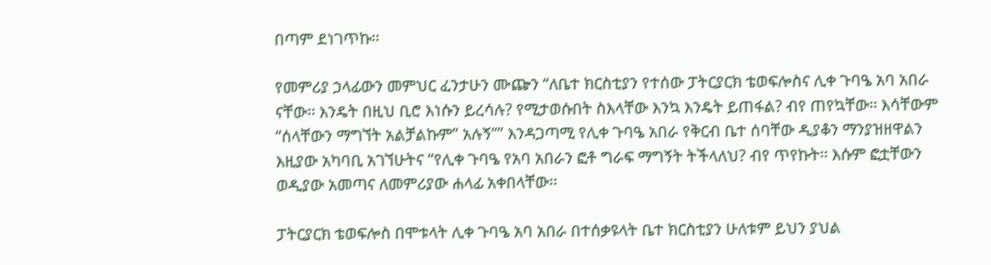በጣም ደነገጥኩ፡፡

የመምሪያ ኃላፊውን መምህር ፈንታሁን ሙጬን “ለቤተ ክርስቲያን የተሰው ፓትርያርክ ቴወፍሎስና ሊቀ ጉባዔ አባ አበራ ናቸው፡፡ እንዴት በዚህ ቢሮ እነሱን ይረሳሉ? የሚታወሱበት ስእላቸው እንኳ እንዴት ይጠፋል? ብየ ጠየኳቸው፡፡ እሳቸውም “ሰላቸውን ማግኘት አልቻልኩም” አሉኝ”” እንዳጋጣሚ የሊቀ ጉባዔ አበራ የቅርብ ቤተ ሰባቸው ዲያቆን ማንያዝዘዋልን እዚያው አካባቢ አገኘሁትና “የሊቀ ጉባዔ የአባ አበራን ፎቶ ግራፍ ማግኝት ትችላለህ? ብየ ጥየኩት፡፡ እሱም ፎቷቸውን ወዲያው አመጣና ለመምሪያው ሐላፊ አቀበላቸው፡፡

ፓትርያርክ ቴወፍሎስ በሞቱላት ሊቀ ጉባዔ አባ አበራ በተሰቃዩላት ቤተ ክርስቲያን ሁለቱም ይህን ያህል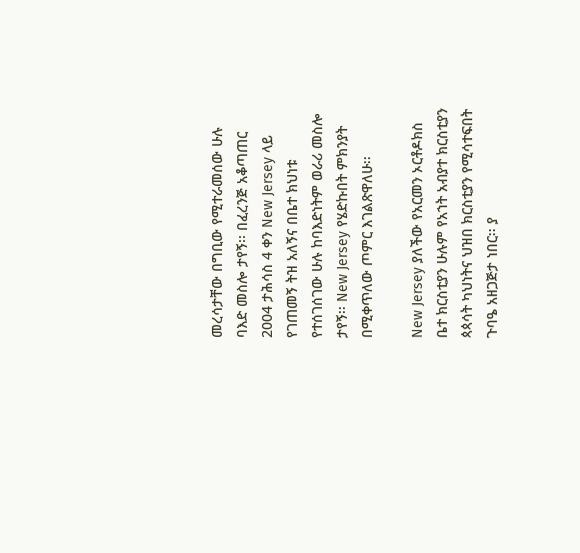መረሳታቸው በግቢው የሚተራመሰው ሁሉ ባእድ መስሎ ታየኝ፡፡ በፈረንጅ አቆጣጠር 2004 ታሕሳስ 4 ቀን New Jersey ላይ የገጠመኝ ትዝ አለኝና በቤተ ክህነቱ የተሰገሰገው ሁሉ ከባእድነትም ወራሪ መስሎ ታየኝ፡፡ New Jersey የሄድኩበት ምክንያት በሚቀጥለው ጦምር እገልጽዋለሁ፡፡

New Jersey ያለችው የአርመን ኦርቶዶክስ ቤተ ክርስቲያን ሁሉም የአኀት አብያተ ክርስቲያን ጳጳሳት ካህነትና ህዝበ ክርስቲያን የሚሳተፍበት ጉባዔ አዘጋጅታ ነበር፡፡ ያ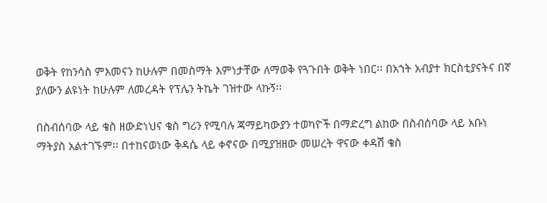ወቅት የከንሳስ ምእመናን ከሁሉም በመስማት እምነታቸው ለማወቅ የጓጉበት ወቅት ነበር፡፡ በአኀት አብያተ ክርስቲያናትና በኛ ያለውን ልዩነት ከሁሉም ለመረዳት የፕሌን ትኬት ገዝተው ላኩኝ፡፡

በስብሰባው ላይ ቄስ ዘውድነህና ቄስ ግሪን የሚባሉ ጃማይካውያን ተወካዮች በማድረግ ልከው በስብሰባው ላይ አቡነ ማትያስ አልተገኙም፡፡ በተከናወነው ቅዳሴ ላይ ቀኖናው በሚያዝዘው መሠረት ዋናው ቀዳሽ ቄስ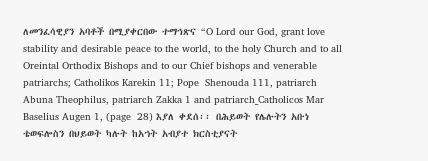ለመንፈሳዊያን አባቶች በሚያቀርበው ተማኅጽና “O Lord our God, grant love stability and desirable peace to the world, to the holy Church and to all  Oreintal Orthodix Bishops and to our Chief bishops and venerable patriarchs; Catholikos Karekin 11; Pope  Shenouda 111, patriarch Abuna Theophilus, patriarch Zakka 1 and patriarch_Catholicos Mar Baselius Augen 1, (page  28) እያለ ቀደሰ፡፡ በሕይወት የሌሉትን አቡነ ቴወፍሎስን በህይወት ካሉት ከአኀት አብያተ ክርስቲያናት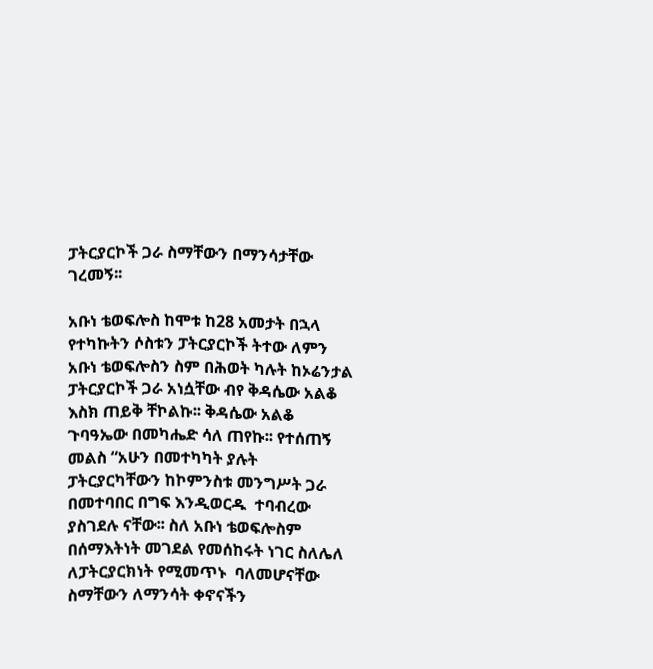ፓትርያርኮች ጋራ ስማቸውን በማንሳታቸው ገረመኝ፡፡

አቡነ ቴወፍሎስ ከሞቱ ከ28 አመታት በኋላ የተካኩትን ሶስቱን ፓትርያርኮች ትተው ለምን አቡነ ቴወፍሎስን ስም በሕወት ካሉት ከኦሬንታል ፓትርያርኮች ጋራ አነሷቸው ብየ ቅዳሴው አልቆ እስክ ጠይቅ ቸኮልኩ፡፡ ቅዳሴው አልቆ ጉባዓኤው በመካሔድ ሳለ ጠየኩ፡፡ የተሰጠኝ መልስ “አሁን በመተካካት ያሉት ፓትርያርካቸውን ከኮምንስቱ መንግሥት ጋራ በመተባበር በግፍ እንዲወርዱ  ተባብረው ያስገደሉ ናቸው፡፡ ስለ አቡነ ቴወፍሎስም በሰማእትነት መገደል የመሰከሩት ነገር ስለሌለ ለፓትርያርክነት የሚመጥኑ  ባለመሆናቸው ስማቸውን ለማንሳት ቀኖናችን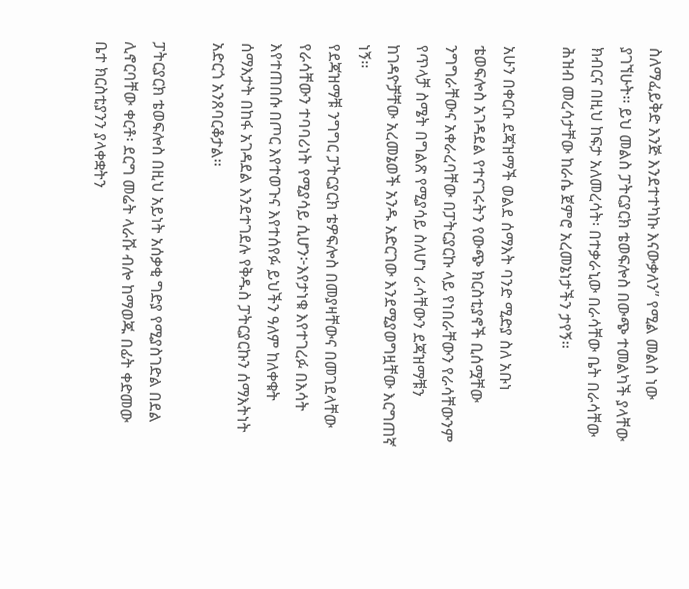ስለማፈይቅድ እንጅ እንደተተካኩ እናውቃለን” የሚል መልስ ነው ያገኘሁት፡፡ ይህ መልስ ፓትርያርክ ቴወፍሎስ በውጭ ተመልካች ያላቸው ክብርና በዚህ ከፍታ አለመረሳት፡ በተቃራኒው በራሳቸው ቤት በራሳቸው ሕዝብ መረሳታቸው ከራሴ ጀምሮ አረመኔነታችን ታየኝ፡፡

አሁን በቀርቡ ደጃዝማች ወልደ ሰማእት ባንድ ሚድያ ስለ አቡነ ቴወፍሎስ አገዳደል የተናገሩትን የውጭ ክርስቲያኖች ቢሰሟቸው ንግግራቸውና አቀራረባቸው በፓትርያርኩ ላይ የነበራቸውን የራሳቸውንም የጥላቻ ስሜት በግልጽ የሚያሳይ ስለሆነ ራሳቸውን ደጃዝማቹን ከገዳዮቻቸው አረመኔወች አንዱ አድርገው እንደሚያወግዟቸው እርግጠኛ ነኝ፡፡
የደጃዝማቹ ንግግር ፓትርያርክ ቴዎፍሎስ በመያዛቸውና በመገደላቸው የራሳቸውን ተባባሪነት የሚያሳይ ሲሆን፦እየታነቁ እየተገረፉ በእሳት እየተጠበሱ በጦር እየተወጉና እየተሰየፉ ይህችን ዓለም ከለቀቁት ሰማእታት በከፋ አገዳደል እንደተገደሉ የቅዱስ ፓትርያርኩን ሰማእትነት አድርጎ አንጸባርቆታል፡፡

ፓትርያርክ ቴወፍሎስ በዚህ አይነት አሰቃቂ ግድያ የሚያስገድል በደል ሊኖርባቸው ቀርቶ፡ ደርግ መሬት ላራሹ ብሎ ከማወጁ በፊት ቀድመው ቤተ ክርስቲያንን ያላቀቋትን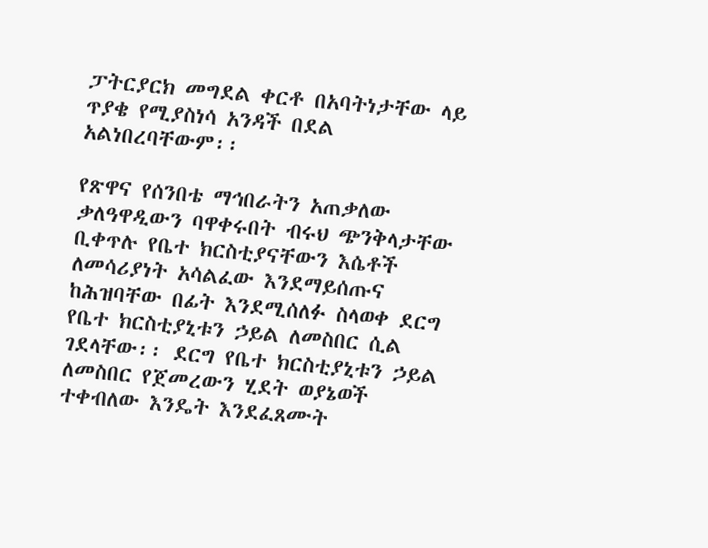ፓትርያርክ መግደል ቀርቶ በአባትነታቸው ላይ ጥያቄ የሚያስነሳ አንዳች በደል አልነበረባቸውም፡፡

የጽዋና የሰንበቴ ማኅበራትን አጠቃለው ቃለዓዋዲውን ባዋቀሩበት ብሩህ ጭንቅላታቸው ቢቀጥሉ የቤተ ክርስቲያናቸውን እሴቶች ለመሳሪያነት አሳልፈው እንደማይሰጡና ከሕዝባቸው በፊት እንደሚሰለፉ ስላወቀ ደርግ የቤተ ክርስቲያኒቱን ኃይል ለመስበር ሲል ገደላቸው፡፡ ደርግ የቤተ ክርስቲያኒቱን ኃይል ለመስበር የጀመረውን ሂደት ወያኔወች ተቀብለው እንዴት እንደፈጸሙት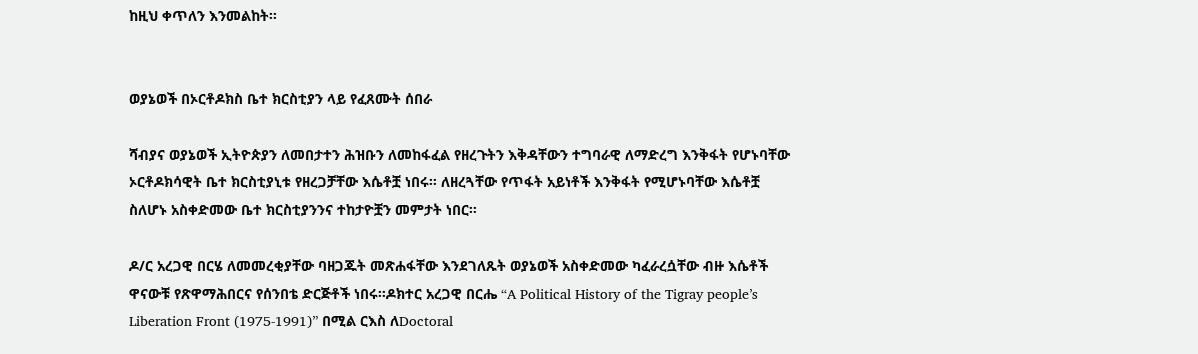ከዚህ ቀጥለን እንመልከት፡፡


ወያኔወች በኦርቶዶክስ ቤተ ክርስቲያን ላይ የፈጸሙት ሰበራ

ሻብያና ወያኔወች ኢትዮጵያን ለመበታተን ሕዝቡን ለመከፋፈል የዘረጉትን እቅዳቸውን ተግባራዊ ለማድረግ እንቅፋት የሆኑባቸው ኦርቶዶክሳዊት ቤተ ክርስቲያኒቱ የዘረጋቻቸው እሴቶቿ ነበሩ፡፡ ለዘረጓቸው የጥፋት አይነቶች እንቅፋት የሚሆኑባቸው እሴቶቿ ስለሆኑ አስቀድመው ቤተ ክርስቲያንንና ተከታዮቿን መምታት ነበር፡፡

ዶ/ር አረጋዊ በርሄ ለመመረቂያቸው ባዘጋጁት መጽሐፋቸው እንደገለጹት ወያኔወች አስቀድመው ካፈራረሷቸው ብዙ እሴቶች ዋናውቹ የጽዋማሕበርና የሰንበቴ ድርጅቶች ነበሩ፡፡ዶክተር አረጋዊ በርሔ “A Political History of the Tigray people’s  Liberation Front (1975-1991)” በሚል ርእስ ለDoctoral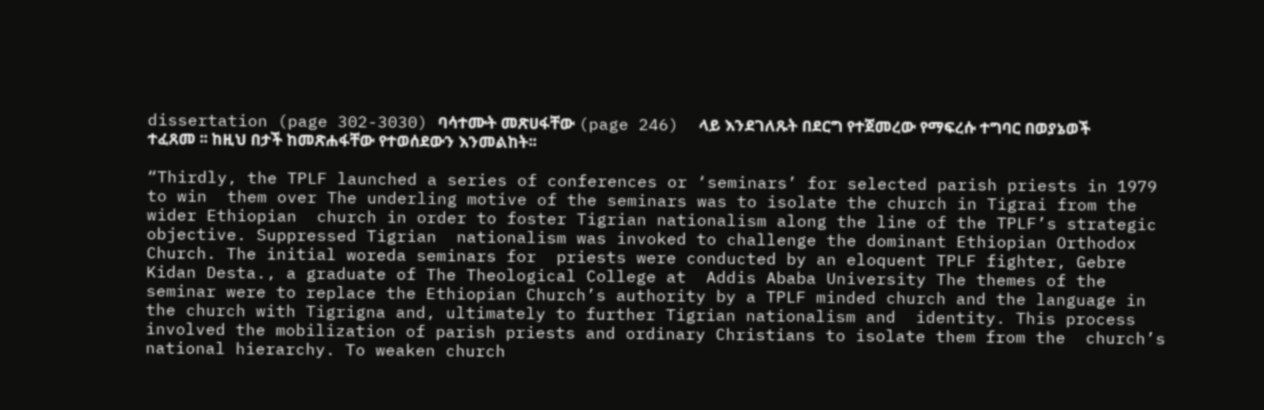dissertation (page 302-3030) ባሳተሙት መጽሀፋቸው (page 246)  ላይ እንደገለጹት በደርግ የተጀመረው የማፍረሱ ተግባር በወያኔወች ተፈጸመ ፡፡ ከዚህ በታች ከመጽሐፋቸው የተወሰደውን እንመልከት፡፡

“Thirdly, the TPLF launched a series of conferences or ‘seminars’ for selected parish priests in 1979 to win  them over The underling motive of the seminars was to isolate the church in Tigrai from the wider Ethiopian  church in order to foster Tigrian nationalism along the line of the TPLF’s strategic objective. Suppressed Tigrian  nationalism was invoked to challenge the dominant Ethiopian Orthodox Church. The initial woreda seminars for  priests were conducted by an eloquent TPLF fighter, Gebre Kidan Desta., a graduate of The Theological College at  Addis Ababa University The themes of the seminar were to replace the Ethiopian Church’s authority by a TPLF minded church and the language in the church with Tigrigna and, ultimately to further Tigrian nationalism and  identity. This process involved the mobilization of parish priests and ordinary Christians to isolate them from the  church’s national hierarchy. To weaken church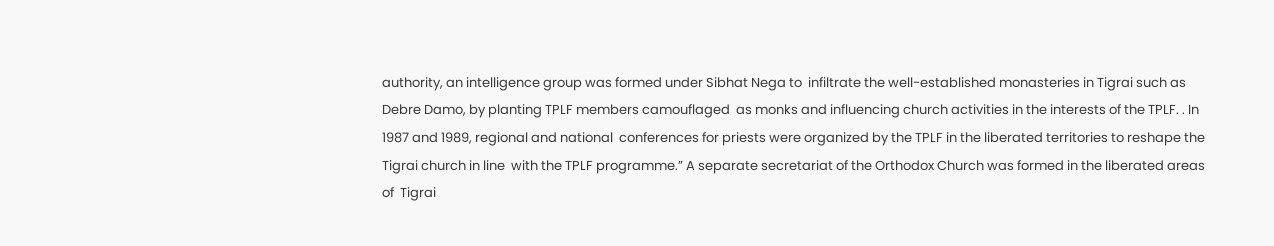authority, an intelligence group was formed under Sibhat Nega to  infiltrate the well-established monasteries in Tigrai such as Debre Damo, by planting TPLF members camouflaged  as monks and influencing church activities in the interests of the TPLF. . In 1987 and 1989, regional and national  conferences for priests were organized by the TPLF in the liberated territories to reshape the Tigrai church in line  with the TPLF programme.” A separate secretariat of the Orthodox Church was formed in the liberated areas of  Tigrai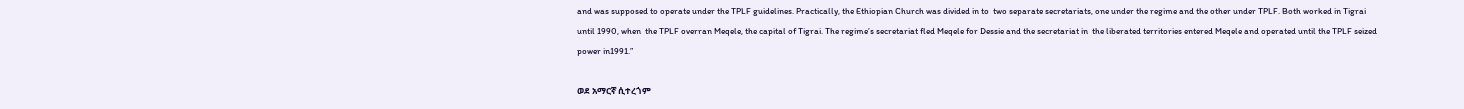and was supposed to operate under the TPLF guidelines. Practically, the Ethiopian Church was divided in to  two separate secretariats, one under the regime and the other under TPLF. Both worked in Tigrai until 1990, when  the TPLF overran Meqele, the capital of Tigrai. The regime’s secretariat fled Meqele for Dessie and the secretariat in  the liberated territories entered Meqele and operated until the TPLF seized power in1991.”

ወደ አማርኛ ሲተረጎም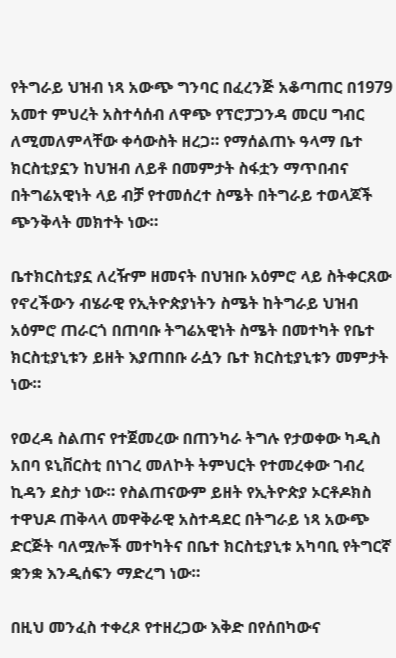የትግራይ ህዝብ ነጻ አውጭ ግንባር በፈረንጅ አቆጣጠር በ1979 አመተ ምህረት አስተሳሰብ ለዋጭ የፕሮፓጋንዳ መርሀ ግብር ለሚመለምላቸው ቀሳውስት ዘረጋ። የማሰልጠኑ ዓላማ ቤተ ክርስቲያኗን ከህዝብ ለይቶ በመምታት ስፋቷን ማጥበብና በትግሬአዊነት ላይ ብቻ የተመሰረተ ስሜት በትግራይ ተወላጆች ጭንቅላት መክተት ነው።

ቤተክርስቲያኗ ለረዥም ዘመናት በህዝቡ አዕምሮ ላይ ስትቀርጸው የኖረችውን ብሄራዊ የኢትዮጵያነትን ስሜት ከትግራይ ህዝብ አዕምሮ ጠራርጎ በጠባቡ ትግሬአዊነት ስሜት በመተካት የቤተ ክርስቲያኒቱን ይዘት እያጠበቡ ራሷን ቤተ ክርስቲያኒቱን መምታት ነው።

የወረዳ ስልጠና የተጀመረው በጠንካራ ትግሉ የታወቀው ካዲስ አበባ ዩኒቨርስቲ በነገረ መለኮት ትምህርት የተመረቀው ገብረ ኪዳን ደስታ ነው። የስልጠናውም ይዘት የኢትዮጵያ ኦርቶዶክስ ተዋህዶ ጠቅላላ መዋቅራዊ አስተዳደር በትግራይ ነጻ አውጭ ድርጅት ባለሟሎች መተካትና በቤተ ክርስቲያኒቱ አካባቢ የትግርኛ ቋንቋ እንዲሰፍን ማድረግ ነው።

በዚህ መንፈስ ተቀረጾ የተዘረጋው እቅድ በየሰበካውና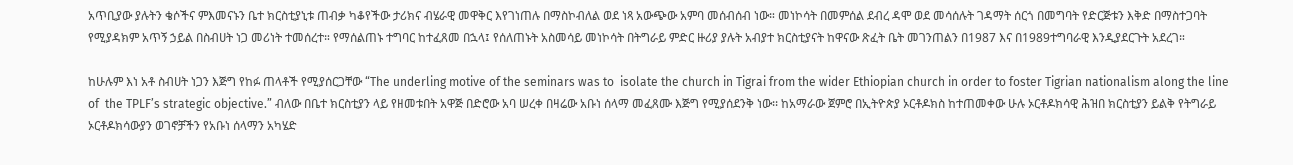አጥቢያው ያሉትን ቄሶችና ምእመናኑን ቤተ ክርስቲያኒቱ ጠብቃ ካቆየችው ታሪክና ብሄራዊ መዋቅር እየገነጠሉ በማስኮብለል ወደ ነጻ አውጭው አምባ መሰብሰብ ነው። መነኮሳት በመምሰል ደብረ ዳሞ ወደ መሳሰሉት ገዳማት ሰርጎ በመግባት የድርጅቱን እቅድ በማስተጋባት የሚያዳክም አጥኝ ኃይል በስብሀት ነጋ መሪነት ተመሰረተ። የማሰልጠኑ ተግባር ከተፈጸመ በኋላ፤ የሰለጠኑት አስመሳይ መነኮሳት በትግራይ ምድር ዙሪያ ያሉት አብያተ ክርስቲያናት ከዋናው ጽፈት ቤት መገንጠልን በ1987 እና በ1989ተግባራዊ እንዲያደርጉት አደረገ።

ከሁሉም እነ አቶ ስብሀት ነጋን እጅግ የከፉ ጠላቶች የሚያሰርጋቸው “The underling motive of the seminars was to  isolate the church in Tigrai from the wider Ethiopian church in order to foster Tigrian nationalism along the line of  the TPLF’s strategic objective.” ብለው በቤተ ክርስቲያን ላይ የዘመቱበት አዋጅ በድሮው አባ ሠረቀ በዛሬው አቡነ ሰላማ መፈጸሙ እጅግ የሚያሰደንቅ ነው፡፡ ከአማራው ጀምሮ በኢትዮጵያ ኦርቶዶክስ ከተጠመቀው ሁሉ ኦርቶዶክሳዊ ሕዝበ ክርስቲያን ይልቅ የትግራይ ኦርቶዶክሳውያን ወገኖቻችን የአቡነ ሰላማን አካሄድ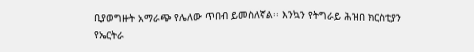ቢያወግዙት አማራጭ የሌለው ጥበብ ይመስለኛል፡፡ እንኳን የትግራይ ሕዝበ ክርስቲያን የኤርትራ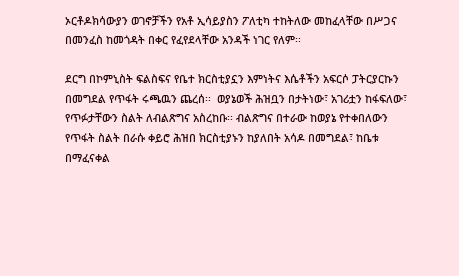ኦርቶዶክሳውያን ወገኖቻችን የአቶ ኢሳይያስን ፖለቲካ ተከትለው መከፈላቸው በሥጋና በመንፈስ ከመጎዳት በቀር የፈየደላቸው አንዳች ነገር የለም፡፡

ደርግ በኮምኒስት ፍልስፍና የቤተ ክርስቲያኗን እምነትና እሴቶችን አፍርሶ ፓትርያርኩን በመግደል የጥፋት ሩጫዉን ጨረሰ፡፡  ወያኔወች ሕዝቧን በታትነው፣ አገሪቷን ከፋፍለው፣ የጥፉታቸውን ስልት ለብልጽግና አስረከቡ፡፡ ብልጽግና በተራው ከወያኔ የተቀበለውን የጥፋት ስልት በራሱ ቀይሮ ሕዝበ ክርስቲያኑን ከያለበት አሳዶ በመግደል፣ ከቤቱ በማፈናቀል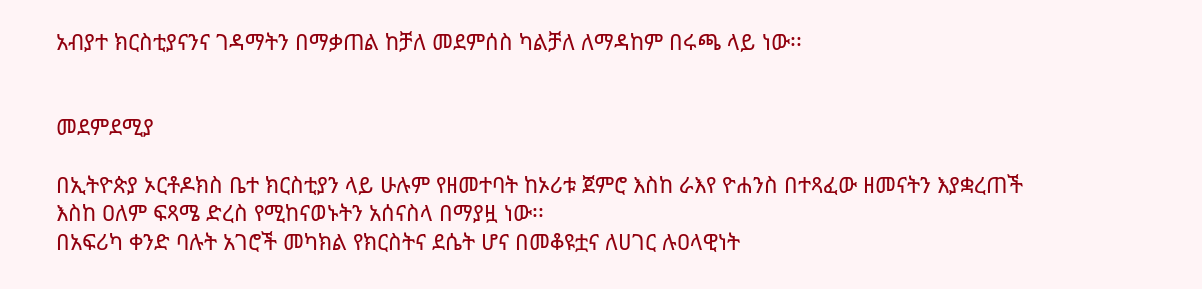አብያተ ክርስቲያናንና ገዳማትን በማቃጠል ከቻለ መደምሰስ ካልቻለ ለማዳከም በሩጫ ላይ ነው፡፡


መደምደሚያ

በኢትዮጵያ ኦርቶዶክስ ቤተ ክርስቲያን ላይ ሁሉም የዘመተባት ከኦሪቱ ጀምሮ እስከ ራእየ ዮሐንስ በተጻፈው ዘመናትን እያቋረጠች እስከ ዐለም ፍጻሜ ድረስ የሚከናወኑትን አሰናስላ በማያዟ ነው፡፡
በአፍሪካ ቀንድ ባሉት አገሮች መካክል የክርስትና ደሴት ሆና በመቆዩቷና ለሀገር ሉዐላዊነት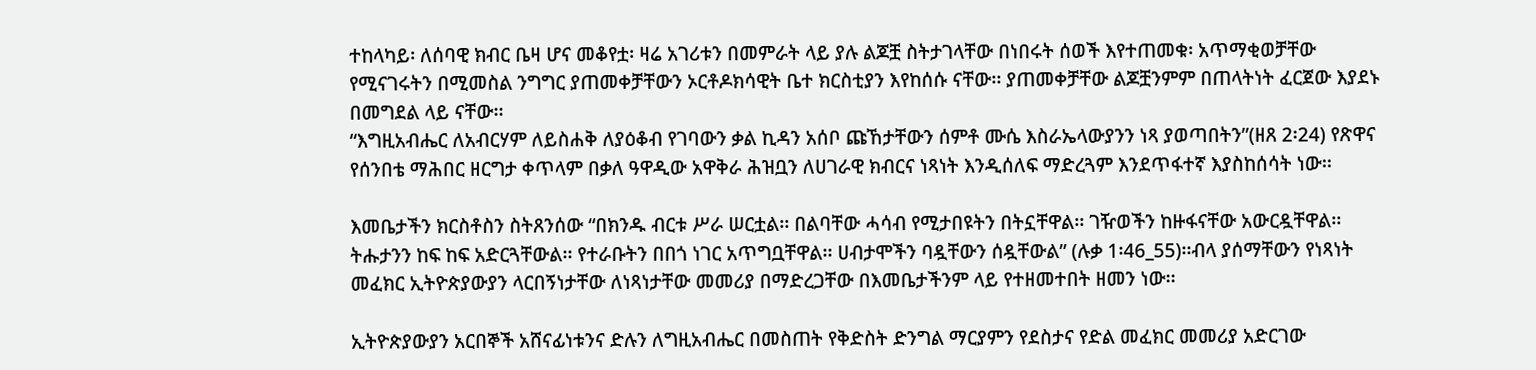ተከላካይ፡ ለሰባዊ ክብር ቤዛ ሆና መቆየቷ፡ ዛሬ አገሪቱን በመምራት ላይ ያሉ ልጆቿ ስትታገላቸው በነበሩት ሰወች እየተጠመቁ፡ አጥማቂወቻቸው የሚናገሩትን በሚመስል ንግግር ያጠመቀቻቸውን ኦርቶዶክሳዊት ቤተ ክርስቲያን እየከሰሱ ናቸው፡፡ ያጠመቀቻቸው ልጆቿንምም በጠላትነት ፈርጀው እያደኑ በመግደል ላይ ናቸው፡፡
“እግዚአብሔር ለአብርሃም ለይስሐቅ ለያዕቆብ የገባውን ቃል ኪዳን አሰቦ ጩኸታቸውን ሰምቶ ሙሴ እስራኤላውያንን ነጻ ያወጣበትን”(ዘጸ 2፡24) የጽዋና የሰንበቴ ማሕበር ዘርግታ ቀጥላም በቃለ ዓዋዲው አዋቅራ ሕዝቧን ለሀገራዊ ክብርና ነጻነት እንዲሰለፍ ማድረጓም እንደጥፋተኛ እያስከሰሳት ነው፡፡

እመቤታችን ክርስቶስን ስትጸንሰው “በክንዱ ብርቱ ሥራ ሠርቷል፡፡ በልባቸው ሓሳብ የሚታበዩትን በትኗቸዋል፡፡ ገዥወችን ከዙፋናቸው አውርዷቸዋል፡፡ ትሑታንን ከፍ ከፍ አድርጓቸውል፡፡ የተራቡትን በበጎ ነገር አጥግቧቸዋል፡፡ ሀብታሞችን ባዷቸውን ሰዷቸውል” (ሉቃ 1፡46_55)፡፡ብላ ያሰማቸውን የነጻነት መፈክር ኢትዮጵያውያን ላርበኝነታቸው ለነጻነታቸው መመሪያ በማድረጋቸው በእመቤታችንም ላይ የተዘመተበት ዘመን ነው፡፡

ኢትዮጵያውያን አርበኞች አሸናፊነቱንና ድሉን ለግዚአብሔር በመስጠት የቅድስት ድንግል ማርያምን የደስታና የድል መፈክር መመሪያ አድርገው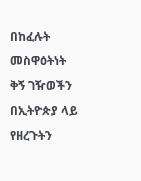በከፈሉት መስዋዕትነት ቅኝ ገዥወችን በኢትዮጵያ ላይ የዘረጉትን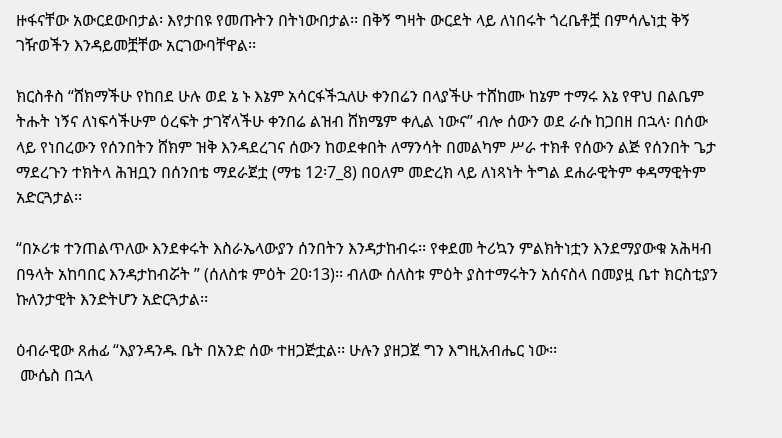ዙፋናቸው አውርደውበታል፡ እየታበዩ የመጡትን በትነውበታል፡፡ በቅኝ ግዛት ውርደት ላይ ለነበሩት ጎረቤቶቿ በምሳሌነቷ ቅኝ ገዥወችን እንዳይመቿቸው አርገውባቸዋል፡፡

ክርስቶስ “ሸክማችሁ የከበደ ሁሉ ወደ ኔ ኑ እኔም አሳርፋችኋለሁ ቀንበሬን በላያችሁ ተሸከሙ ከኔም ተማሩ እኔ የዋህ በልቤም ትሑት ነኝና ለነፍሳችሁም ዕረፍት ታገኛላችሁ ቀንበሬ ልዝብ ሸክሜም ቀሊል ነውና” ብሎ ሰውን ወደ ራሱ ከጋበዘ በኋላ፡ በሰው ላይ የነበረውን የሰንበትን ሸክም ዝቅ እንዳደረገና ሰውን ከወደቀበት ለማንሳት በመልካም ሥራ ተክቶ የሰውን ልጅ የሰንበት ጌታ ማደረጉን ተክትላ ሕዝቧን በሰንበቴ ማደራጀቷ (ማቴ 12፡7_8) በዐለም መድረክ ላይ ለነጻነት ትግል ደሐራዊትም ቀዳማዊትም አድርጓታል፡፡

“በኦሪቱ ተንጠልጥለው እንደቀሩት እስራኤላውያን ሰንበትን እንዳታከብሩ፡፡ የቀደመ ትሪኳን ምልክትነቷን እንደማያውቁ አሕዛብ በዓላት አከባበር እንዳታከብሯት ” (ሰለስቱ ምዕት 20፡13)፡፡ ብለው ሰለስቱ ምዕት ያስተማሩትን አሰናስላ በመያዟ ቤተ ክርስቲያን ኩለንታዊት እንድትሆን አድርጓታል፡፡

ዕብራዊው ጸሐፊ “እያንዳንዱ ቤት በአንድ ሰው ተዘጋጅቷል፡፡ ሁሉን ያዘጋጀ ግን እግዚአብሔር ነው፡፡
 ሙሴስ በኋላ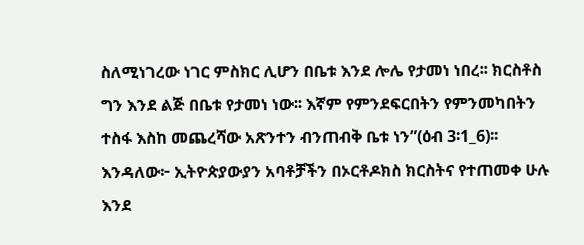ስለሚነገረው ነገር ምስክር ሊሆን በቤቱ እንደ ሎሌ የታመነ ነበረ፡፡ ክርስቶስ ግን እንደ ልጅ በቤቱ የታመነ ነው፡፡ እኛም የምንደፍርበትን የምንመካበትን ተስፋ እስከ መጨረሻው አጽንተን ብንጠብቅ ቤቱ ነን”(ዕብ 3፡1_6)፡፡ እንዳለው፦ ኢትዮጵያውያን አባቶቻችን በኦርቶዶክስ ክርስትና የተጠመቀ ሁሉ እንደ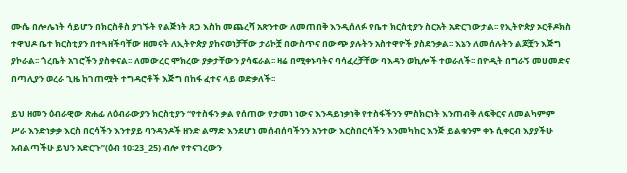ሙሴ በሎሌነት ሳይሆን በክርስቶስ ያገኙት የልጅነት ጸጋ እስከ መጨረሻ አጽንተው ለመጠበቅ እንዲሰለፉ የቤተ ክርስቲያን ስርአት አድርገውታል፡፡ የኢትዮጵያ ኦርቶዶክስ ተዋህዶ ቤተ ክርስቲያን በተጓዘችባቸው ዘመናት ለኢትዮጵያ ያከናወነቻቸው ታሪኮቿ በውስጥና በውጭ ያሉትን አስተዋዮች ያስደንቃል፡፡ እኔን ለመሰሉትን ልጆቿን እጅግ ያኮራል፡፡ ጎረቤት አገሮችን ያስቀናል፡፡ ለመውረር ሞክረው ያቃታቸውን ያሳፍራል፡፡ ዛሬ በሚቀኑባትና ባሳፈረቻቸው ባእዳን ወኪሎች ተወራለች፡፡ በዮዲት በግራኝ መሀመድና በጣሊያን ወረራ ጊዜ ከገጠሟት ተግዳሮቶች እጅግ በከፋ ፈተና ላይ ወድቃለች፡፡

ይህ ዘመን ዕብራዊው ጽሐፊ ለዕብራውያን ክርስቲያን “የተስፋን ቃል የሰጠው የታመነ ነውና እንዳይነቃነቅ የተስፋችንን ምስክርነት እንጠብቅ ለፍቅርና ለመልካምም ሥራ እንድነቃቃ እርስ በርሳችን እንተያይ ባንዳንዶች ዘንድ ልማድ እንደሆነ መሰብሰባችንን አንተው እርስበርሳችን እንመካከር እንጅ ይልቁንም ቀኑ ሲቀርብ እያያችሁ አብልጣችሁ ይህን አድርጉ”(ዕብ 10፡23_25) ብሎ የተናገረውን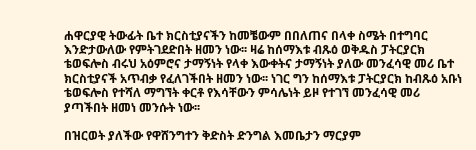ሐዋርያዊ ትውፊት ቤተ ክርስቲያናችን ከመቼውም በበለጠና በላቀ ስሜት በተግባር እንድታውለው የምትገደድበት ዘመን ነው፡፡ ዛሬ ከሰማእቱ ብጹዕ ወቅዱስ ፓትርያርክ ቴወፍሎስ ብሩህ አዕምሮና ታማኝነት የላቀ እውቀትና ታማኝነት ያለው መንፈሳዊ መሪ ቤተ ክርስቲያናች አጥብቃ የፈለገችበት ዘመን ነው፡፡ ነገር ግን ከሰማእቱ ፓትርያርክ ከብጹዕ አቡነ ቴወፍሎስ የተሻለ ማግኘት ቀርቶ የእሳቸውን ምሳሌነት ይዞ የተገኘ መንፈሳዊ መሪ ያጣችበት ዘመነ መንሱት ነው፡፡

በዝርወት ያለችው የዋሸንግተን ቅድስት ድንግል እመቤታን ማርያም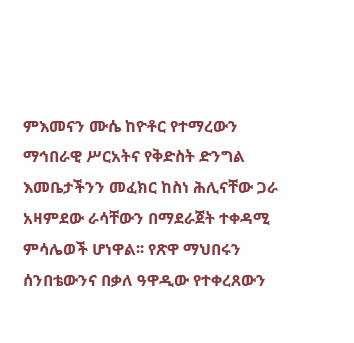ምእመናን ሙሴ ከዮቶር የተማረውን ማኅበራዊ ሥርአትና የቅድስት ድንግል እመቤታችንን መፈክር ከስነ ሕሊናቸው ጋራ አዛምደው ራሳቸውን በማደራጀት ተቀዳሚ ምሳሌወች ሆነዋል፡፡ የጽዋ ማህበሩን ሰንበቴውንና በቃለ ዓዋዲው የተቀረጸውን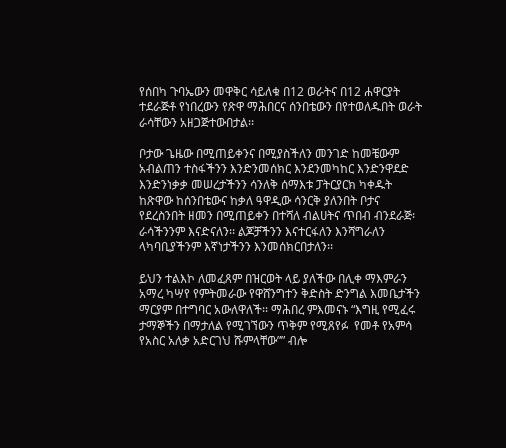የሰበካ ጉባኤውን መዋቅር ሳይለቁ በ12 ወራትና በ12 ሐዋርያት ተደራጅቶ የነበረውን የጽዋ ማሕበርና ሰንበቴውን በየተወለዱበት ወራት ራሳቸውን አዘጋጅተውበታል፡፡

ቦታው ጌዜው በሚጠይቀንና በሚያስችለን መንገድ ከመቼውም አብልጠን ተስፋችንን እንድንመሰክር እንደንመካከር እንድንዋደድ እንድንነቃቃ መሠረታችንን ሳንለቅ ሰማእቱ ፓትርያርክ ካቀዱት ከጽዋው ከሰንበቴውና ከቃለ ዓዋዲው ሳንርቅ ያለንበት ቦታና የደረስንበት ዘመን በሚጠይቀን በተሻለ ብልሀትና ጥበብ ብንደራጅ፡ ራሳችንንም እናድናለን፡፡ ልጆቻችንን እናተርፋለን እንሻግራለን ላካባቢያችንም እኛነታችንን እንመሰክርበታለን፡፡

ይህን ተልእኮ ለመፈጸም በዝርወት ላይ ያለችው በሊቀ ማእምራን አማረ ካሣየ የምትመራው የዋሸንግተን ቅድስት ድንግል እመቤታችን ማርያም በተግባር አውለዋለች፡፡ ማሕበረ ምእመናኑ “እግዚ የሚፈሩ ታማኞችን በማታለል የሚገኘውን ጥቅም የሚጸየፉ  የመቶ የአምሳ የአስር አለቃ አድርገህ ሹምላቸው”” ብሎ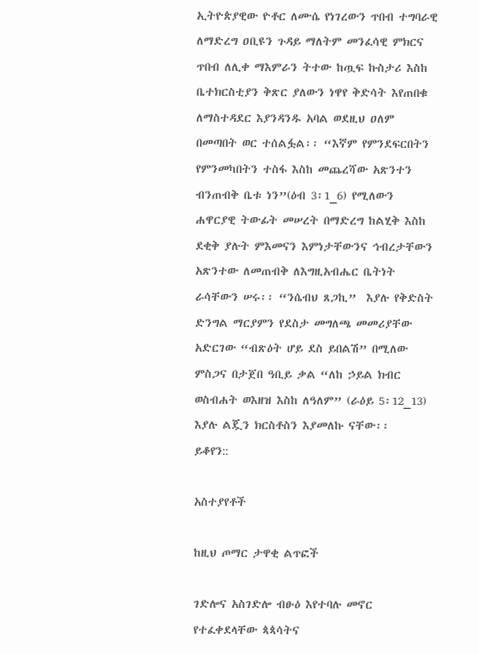ኢትዮጵያዊው ዮቶር ለሙሴ የነገረውን ጥበብ ተግባራዊ ለማድረግ ዐቢዩን ጉዳይ ማለትም መንፈሳዊ ምክርና ጥበብ ለሊቀ ማእምራን ትተው ከጧፍ ኩስታሪ እስከ ቤተክርስቲያን ቅጽር ያለውን ነዋየ ቅድሳት እየጠበቁ ለማስተዳደር እያንዳንዱ አባል ወደዚህ ዐለም በመጣበት ወር ተሰልፏል፡፡ “እኛም የምንደፍርበትን የምንመካበትን ተስፋ እስከ መጨረሻው አጽንተን ብንጠብቅ ቤቱ ነን”(ዕብ 3፡1_6) የሚለውን ሐዋርያዊ ትውፊት መሠረት በማድረግ ከልሂቅ እስከ ደቂቅ ያሉት ምእመናን እምነታቸውንና ኅብረታቸውን አጽንተው ለመጠብቅ ለእግዚአብሔር ቤትነት ራሳቸውን ሠሩ፡፡ “ንሴብህ ጸጋኪ”  እያሉ የቅድስት ድንግል ማርያምን የደስታ መግለጫ መመሪያቸው አድርገው “ብጽዕት ሆይ ደስ ይበልሽ” በሚለው ምስጋና በታጀበ ዓቢይ ቃል “ለከ ኃይል ክብር ወስብሐት ወእዘዝ እስከ ለዓለም” (ራዕይ 5፡12_13) እያሉ ልጇን ክርስቶስን እያመለኩ ናቸው፡፡
ይቆየን::

አስተያየቶች

ከዚህ ጦማር ታዋቂ ልጥፎች

ገድሎና አስገድሎ ብፁዕ እየተባሉ መኖር የተፈቀደላቸው ጳጳሳትና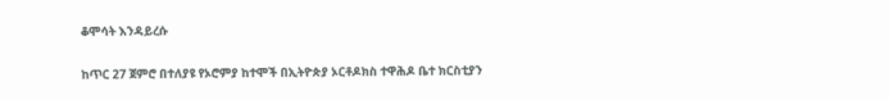ቆሞሳት እንዳይረሱ

ከጥር 27 ጀምሮ በተለያዩ የኦሮምያ ከተሞች በኢትዮጵያ ኦርቶዶክስ ተዋሕዶ ቤተ ክርስቲያን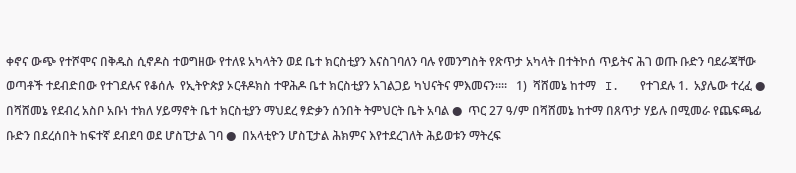ቀኖና ውጭ የተሾሞና በቅዱስ ሲኖዶስ ተወግዘው የተለዩ አካላትን ወደ ቤተ ክርስቲያን እናስገባለን ባሉ የመንግስት የጽጥታ አካላት በተትኮሰ ጥይትና ሕገ ወጡ ቡድን ባደራጃቸው ወጣቶች ተደብድበው የተገደሉና የቆሰሉ  የኢትዮጵያ ኦርቶዶክስ ተዋሕዶ ቤተ ክርስቲያን አገልጋይ ካህናትና ምእመናን።።   1)  ሻሸመኔ ከተማ   I.   የተገደሉ 1.  አያሌው ተረፈ ●   በሻሸመኔ የደብረ አስቦ አቡነ ተክለ ሃይማኖት ቤተ ክርስቲያን ማህደረ ፃድቃን ሰንበት ትምህርት ቤት አባል ●  ጥር 27 ዓ/ም በሻሸመኔ ከተማ በጸጥታ ሃይሉ በሚመራ የጨፍጫፊ ቡድን በደረሰበት ከፍተኛ ደብደባ ወደ ሆስፒታል ገባ ●  በአላቲዮን ሆስፒታል ሕክምና እየተደረገለት ሕይወቱን ማትረፍ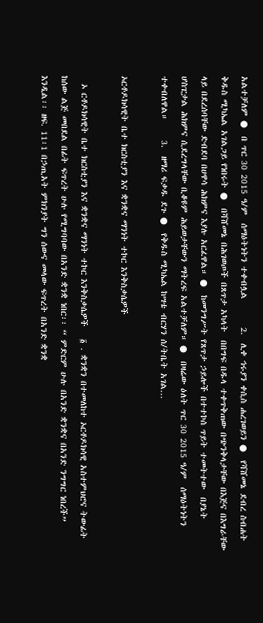አልተቻለም ●  በ ጥር 30 2015 ዓ/ም  ሰማዕትነትን ተቀብሏል       2.  ሊቀ ኅሩያን ቀሲስ ሐረገወይን ●  የሻሸመኔ ደብረ ስብሐት ቅዱስ ሚካኤል አገልጋይ የነበሩት ●  በሻሸመኔ በሕገወጦች በጸጥታ አካላት  በበግፍ በዱላ ተቀጥቅጠው በጭንቅላታቸው በእጅና በእግራቸው ላይ በደረሰባቸው ድብደባ በሀዋሳ ሕክምና እያሉ አርፈዋል። ●  ከመንግሥት የጸጥታ ኃይሎች በተተኮሰ ጥይት ተመትተው  በያኔት ሆስፒታል ሕክምና ሲደረግላቸው ቢቆዩም ሕይወታቸውን ማትረፍ አልተቻለም። ●  በዛሬው ዕለት ጥር 30 2015 ዓ/ም  ሰማዕትነትን ተቀብለዋል።     3.  ዘማሪ ፍቃዱ ደጉ ●  የቅዱስ ሚካኤል ከሣቴ ብርሃን ሰ/ትቤት አገል...

ኦርቶዶክሳዊት ቤተ ክርስቲያን እና ቋንቋና ማንነት ተኮር እንቅስቃሴዎች

  ኦ ርቶዶክሳዊት ቤተ ክርስቲያን እና ቋንቋና ማንነት ተኮር እንቅስቃሴዎች   ፩ . ቋንቋን በተመለከተ ኦርቶዶክሳዊ አስተምህሮና ትውፊት ከሰው ልጅ መበደል በፊት ፍጥረት ሁሉ የሚግባባው በአንድ ቋንቋ ነበር፡፡ “ ምድርም ሁሉ በአንድ ቋንቋና በአንድ ንግግር ነበረች” እንዲል፡፡ ዘፍ. 11፡1 በኃጢአት ምክንያት ግን ሰውና መላው ፍጥረት በአንድ ቋንቋ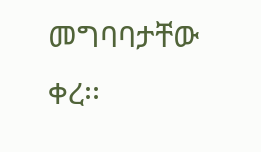መግባባታቸው ቀረ፡፡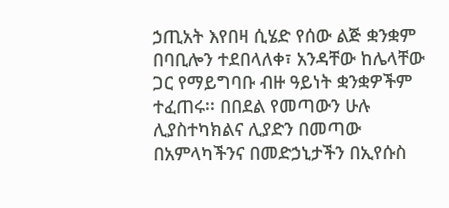ኃጢአት እየበዛ ሲሄድ የሰው ልጅ ቋንቋም በባቢሎን ተደበላለቀ፣ አንዳቸው ከሌላቸው ጋር የማይግባቡ ብዙ ዓይነት ቋንቋዎችም ተፈጠሩ፡፡ በበደል የመጣውን ሁሉ ሊያስተካክልና ሊያድን በመጣው በአምላካችንና በመድኃኒታችን በኢየሱስ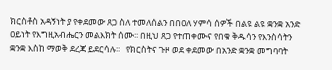ክርስቶስ አዳኝነት ያ የቀደመው ጸጋ ስለ ተመለሰልን በበዐለ ሃምሳ ሰዎች በልዩ ልዩ ቋንቋ አንድ ዐይነት የእግዚአብሔርን መልእክት ሰሙ፡፡ በዚህ ጸጋ የተጠቀሙና የበቁ ቅዱሳን የእንስሳትን ቋንቋ እስከ ማወቅ ደረጃ ይደርሳሉ፡፡   የክርስትና ጉዞ ወደ ቀደመው በአንድ ቋንቋ መግባባት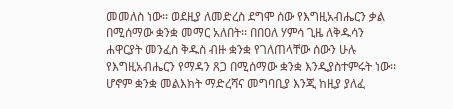መመለስ ነው፡፡ ወደዚያ ለመድረስ ደግሞ ሰው የእግዚአብሔርን ቃል በሚሰማው ቋንቋ መማር አለበት፡፡ በበዐለ ሃምሳ ጊዜ ለቅዱሳን ሐዋርያት መንፈስ ቅዱስ ብዙ ቋንቋ የገለጠላቸው ሰውን ሁሉ የእግዚአብሔርን የማዳን ጸጋ በሚሰማው ቋንቋ እንዲያስተምሩት ነው፡፡ ሆኖም ቋንቋ መልእክት ማድረሻና መግባቢያ እንጂ ከዚያ ያለፈ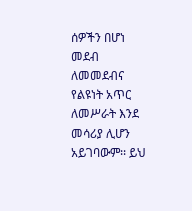ሰዎችን በሆነ መደብ ለመመደብና የልዩነት አጥር ለመሥራት እንደ መሳሪያ ሊሆን አይገባውም፡፡ ይህ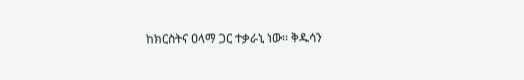ከክርስትና ዐላማ ጋር ተቃራኒ ነው፡፡ ቅዱሳን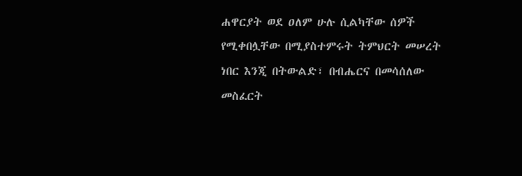ሐዋርያት ወደ ዐለም ሁሉ ሲልካቸው ሰዎች የሚቀበሏቸው በሚያስተምሩት ትምህርት መሠረት ነበር እንጂ በትውልድ፣ በብሔርና በመሳሰለው መስፈርት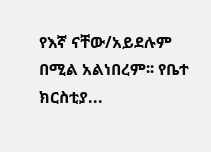የእኛ ናቸው/አይደሉም በሚል አልነበረም፡፡ የቤተ ክርስቲያ...